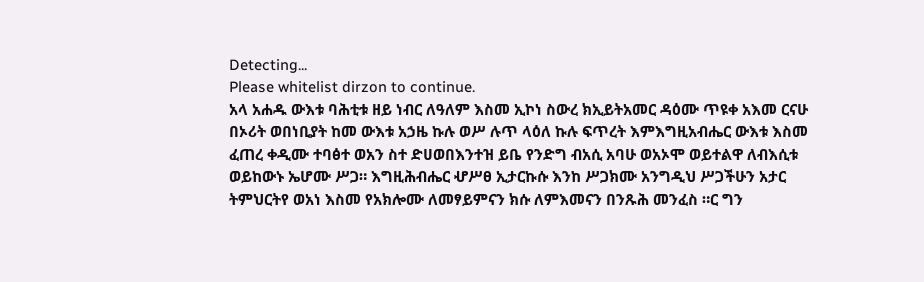Detecting...
Please whitelist dirzon to continue.
አላ አሐዱ ውእቱ ባሕቲቱ ዘይ ነብር ለዓለም እስመ ኢኮነ ስውረ ክኢይትአመር ዳዕሙ ጥዩቀ አእመ ርናሁ በኦሪት ወበነቢያት ከመ ውእቱ አኃዜ ኩሉ ወሥ ሉጥ ላዕለ ኩሉ ፍጥረት እምእግዚአብሔር ውእቱ እስመ ፈጠረ ቀዲሙ ተባፅተ ወአን ስተ ድሀወበእንተዝ ይቤ የንድግ ብአሲ አባሁ ወአኦሞ ወይተልዋ ለብእሲቱ ወይከውኑ ኤሆሙ ሥጋ። እግዚሕብሔር ሇሥፀ ኢታርኩሱ እንከ ሥጋክሙ አንግዲህ ሥጋችሁን አታር ትምህርትየ ወአነ እስመ የአክሎሙ ለመፃይምናን ክሱ ለምእመናን በንጹሕ መንፈስ ።ር ግን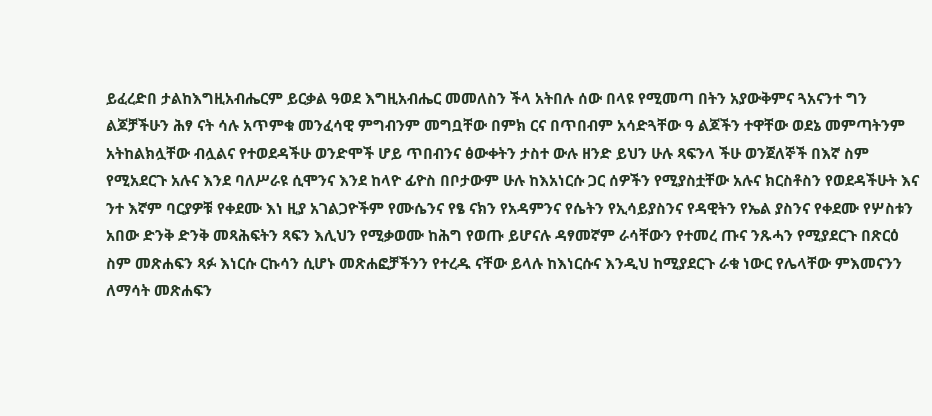ይፈረድበ ታልከእግዚአብሔርም ይርቃል ዓወደ እግዚአብሔር መመለስን ችላ አትበሉ ሰው በላዩ የሚመጣ በትን አያውቅምና ጓአናንተ ግን ልጆቻችሁን ሕፃ ናት ሳሉ አጥምቁ መንፈሳዊ ምግብንም መግቧቸው በምክ ርና በጥበብም አሳድጓቸው ዓ ልጆችን ተዋቸው ወደኔ መምጣትንም አትከልክሏቸው ብሏልና የተወደዳችሁ ወንድሞች ሆይ ጥበብንና ፅውቀትን ታስተ ውሉ ዘንድ ይህን ሁሉ ጻፍንላ ችሁ ወንጀለኞች በእኛ ስም የሚአደርጉ አሉና እንደ ባለሥራዩ ሲሞንና እንደ ከላዮ ፊዮስ በቦታውም ሁሉ ከእአነርሱ ጋር ሰዎችን የሚያስቷቸው አሉና ክርስቶስን የወደዳችሁት እና ንተ እኛም ባርያዎቹ የቀደሙ እነ ዚያ አገልጋዮችም የሙሴንና የፄ ናክን የአዳምንና የሴትን የኢሳይያስንና የዳዊትን የኤል ያስንና የቀደሙ የሦስቱን አበው ድንቅ ድንቅ መጻሕፍትን ጻፍን እሊህን የሚቃወሙ ከሕግ የወጡ ይሆናሉ ዳፃመኛም ራሳቸውን የተመረ ጡና ንጹሓን የሚያደርጉ በጽርዕ ስም መጽሐፍን ጻፉ እነርሱ ርኩሳን ሲሆኑ መጽሐፎቻችንን የተረዱ ናቸው ይላሉ ከእነርሱና እንዲህ ከሚያደርጉ ራቁ ነውር የሌላቸው ምእመናንን ለማሳት መጽሐፍን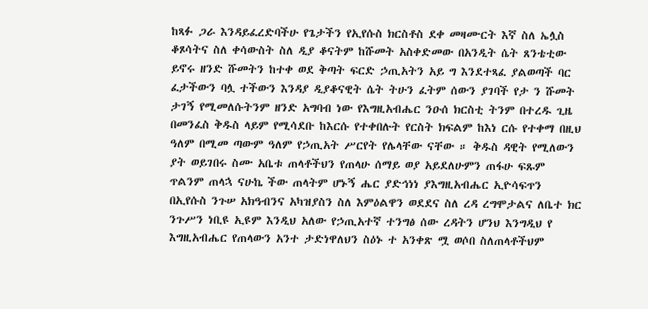ከጻፉ ጋራ እንዳይፈረድባችሁ የጌታችን የኢየሱስ ክርስቶስ ደቀ መዛሙርት እኛ ስለ ኤሏስ ቆጾሳትና ስለ ቀሳውስት ስለ ዲያ ቆናትም ከሹመት አስቀድመው በአንዲት ሴት ጸንቴቲው ይኖሩ ዘንድ ሹመትን ከተቀ ወደ ቅጣት ፍርድ ኃጢአትን አይ ግ እንደተጻፈ ያልወጣች ባር ፈታችውን ባሏ ተችውን እንዳያ ዲያቆናዊት ሴት ትሁን ፈትም ሰውን ያገባች የታ ን ሹመት ታገኝ የሚመለሱትንም ዘንድ አግባብ ነው የእግዚአብሔር ንዑሰ ክርስቲ ትንም በተረዱ ጊዜ በመንፈስ ቅዱስ ላይም የሚሳደቡ ከእርሱ የተቀበሉት የርስት ክፍልም ከእነ ርሱ የተቀማ በዚህ ዓለም በሚመ ጣውም ዓለም የኃጢአት ሥርየት የሌላቸው ናቸው ። ቅዱስ ዳዊት የሚለውን ያት ወይገበሩ ስሙ አቤቱ ጠላቶችህን የጠላሁ ሰማይ ወያ አይደለሁምን ጠፋሁ ፍጹም ጥልንም ጠላኋ ናሁኬ ችው ጠላትም ሆኑኝ ሔር ያድኅነነ ያእግዚአብሔር ኢዮሳፍጥን በኢየሱስ ንጉሠ አክዓብንና አካዝያስን ስለ እምዕልዋን ወደደና ስለ ረዳ ረግሞታልና ለቤተ ክር ንጉሥን ነቢዩ ኢዩም እንዲህ አለው የኃጢአተኛ ተንግፅ ሰው ረዳትን ሆንህ እንግዲህ የ እግዚአብሔር የጠላውን አንተ ታድነዋለህን ስዕኑ ተ አንቀጽ ሟ ወሶበ ስለጠላቶችህም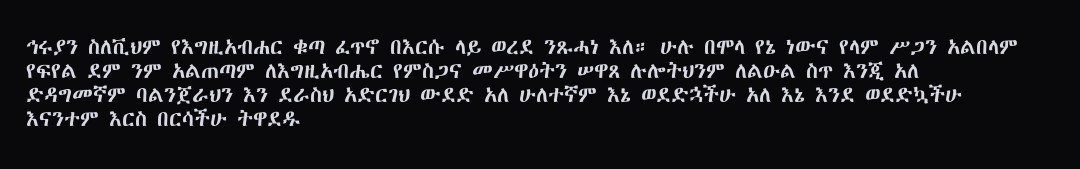ኅሩያን ስለቪህም የእግዚአብሐር ቁጣ ፈጥኖ በእርሱ ላይ ወረደ ንጹሓነ እለ። ሁሉ በሞላ የኔ ነውና የላም ሥጋን አልበላም የፍየል ደም ንም አልጠጣም ለእግዚአብሔር የምስጋና መሥዋዕትን ሠዋጸ ሉሎትህንም ለልዑል ስጥ እንጂ አለ ድዳግመኛም ባልንጀራህን እን ደራስህ አድርገህ ውደድ አለ ሁለተኛም እኔ ወደድኋችሁ አለ እኔ እንደ ወደድኳችሁ እናንተም እርስ በርሳችሁ ትዋደዱ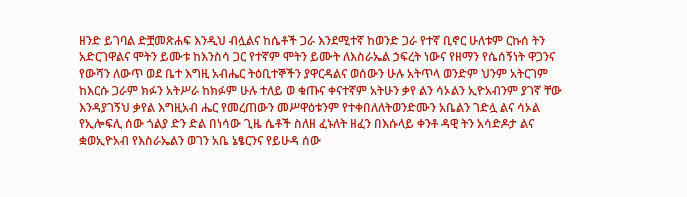ዘንድ ይገባል ድቿመጽሐፍ እንዲህ ብሏልና ከሴቶች ጋራ እንደሚተኛ ከወንድ ጋራ የተኛ ቢኖር ሁለቱም ርኩሰ ትን አድርገዋልና ሞትን ይሙቱ ከእንስሳ ጋር የተኛም ሞትን ይሙት ለእስራኤል ኃፍረት ነውና የዘማን የሴሰኝነት ዋጋንና የውሻን ለውጥ ወደ ቤተ እግዚ አብሔር ትዕቢተኞችን ያዋርዳልና ወሰውን ሁሉ አትጥላ ወንድም ህንም አትርገም ከእርሱ ጋራም ክፉን አትሥራ ከክፉም ሁሉ ተለይ ወ ቁጡና ቀናተኛም አትሁን ቃየ ልን ሳኦልን ኢዮአብንም ያገኛ ቸው እንዳያገኝህ ቃየል እግዚአብ ሔር የመረጠውን መሥዋዕቱንም የተቀበለለትወንድሙን አቤልን ገድሏ ልና ሳኦል የኢሎፍሊ ሰው ጎልያ ድን ድል በነሳው ጊዜ ሴቶች ስለዘ ፈኑለት ዘፈን በእሱላይ ቀንቶ ዳዊ ትን አሳድዶታ ልና ቋወኢዮአብ የእስራኤልን ወገን አቤ ኔፄርንና የይሁዳ ሰው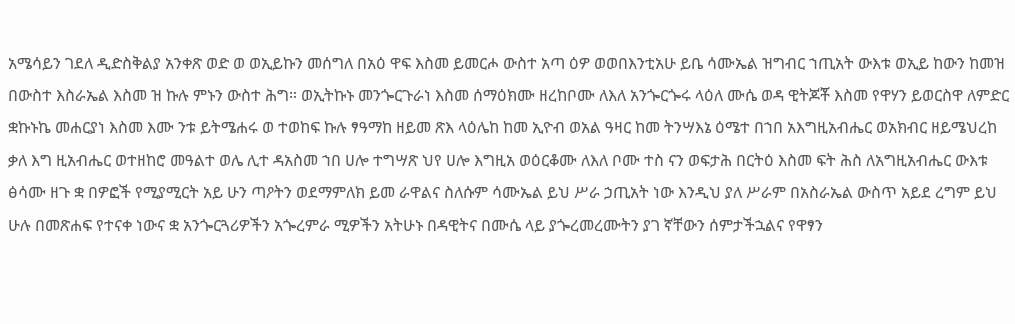አሜሳይን ገደለ ዲድስቅልያ አንቀጽ ወድ ወ ወኢይኩን መሰግለ በአዕ ዋፍ እስመ ይመርሖ ውስተ አጣ ዕዎ ወወበእንቲአሁ ይቤ ሳሙኤል ዝግብር ኀጢአት ውእቱ ወኢይ ከውን ከመዝ በውስተ እስራኤል እስመ ዝ ኩሉ ምኑን ውስተ ሕግ። ወኢትኩኑ መንጐርጉራነ እስመ ሰማዕክሙ ዘረከቦሙ ለእለ አንጐርጐሩ ላዕለ ሙሴ ወዳ ዊትጆቾ እስመ የዋሃን ይወርስዋ ለምድር ቋኩኑኬ መሐርያነ እስመ እሙ ንቱ ይትሜሐሩ ወ ተወከፍ ኩሉ ፃዓማከ ዘይመ ጽእ ላዕሌከ ከመ ኢዮብ ወአል ዓዛር ከመ ትንሣእኔ ዕሜተ በኀበ አእግዚአብሔር ወአክብር ዘይሜህረከ ቃለ እግ ዚአብሔር ወተዘከሮ መዓልተ ወሌ ሊተ ዳአስመ ኀበ ሀሎ ተግሣጽ ህየ ሀሎ እግዚአ ወዕርቆሙ ለእለ ቦሙ ተስ ናን ወፍታሕ በርትዕ እስመ ፍት ሕስ ለአግዚአብሔር ውእቱ ፅሳሙ ዘጉ ቋ በዎፎች የሚያሚርት አይ ሁን ጣዖትን ወደማምለክ ይመ ራዋልና ስለሱም ሳሙኤል ይህ ሥራ ኃጢአት ነው እንዲህ ያለ ሥራም በአስራኤል ውስጥ አይደ ረግም ይህ ሁሉ በመጽሐፍ የተናቀ ነውና ቋ አንጐርጓሪዎችን አጐረምራ ሚዎችን አትሁኑ በዳዊትና በሙሴ ላይ ያጐረመረሙትን ያገ ኛቸውን ሰምታችኋልና የዋፃን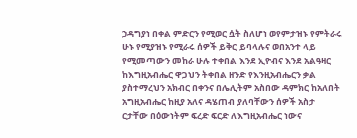ኃዳግያነ በቀል ምድርን የሚወር ሷት ስለሆነ ወየምታዝኑ የምትራሩ ሁኑ የሚያዝኑ የሚራሩ ሰዎች ይቅር ይባላሉና ወበአንተ ላይ የሚመጣውን መከራ ሁሉ ተቀበል እንደ ኢዮብና እንደ አልዓዛር ከእግዚአብሔር ዋጋህን ትቀበል ዘንድ የእንዚአብሔርን ቃል ያስተማረህን አክብር በቀንና በሌሊትም አስበው ዳምክር ከአለበት አግዚአብሔር ከዚያ አለና ዳሄጠብ ያለባቸውን ሰዎች አስታ ርታቸው በዕውነትም ፍረድ ፍርድ ለእግዚአብሔር ነውና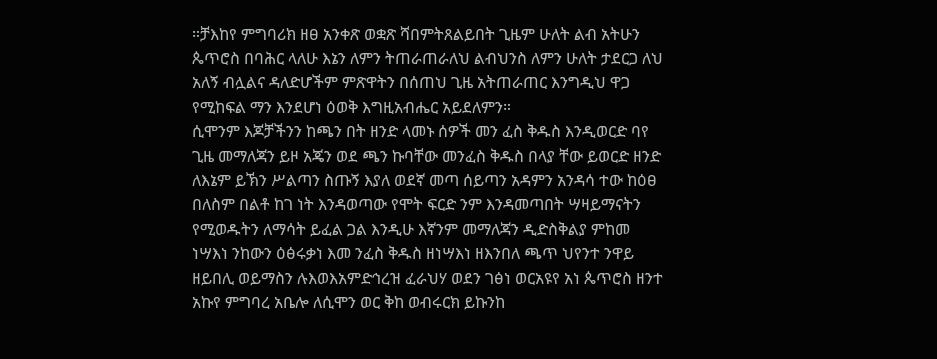።ቻእከየ ምግባሪክ ዘፀ አንቀጽ ወቋጽ ሻበምትጸልይበት ጊዜም ሁለት ልብ አትሁን ጴጥሮስ በባሕር ላለሁ እኔን ለምን ትጠራጠራለህ ልብህንስ ለምን ሁለት ታደርጋ ለህ አለኝ ብሏልና ዳለድሆችም ምጽዋትን በሰጠህ ጊዜ አትጠራጠር እንግዲህ ዋጋ የሚከፍል ማን እንደሆነ ዕወቅ እግዚአብሔር አይደለምን።
ሲሞንም እጆቻችንን ከጫን በት ዘንድ ላመኑ ሰዎች መን ፈስ ቅዱስ እንዲወርድ ባየ ጊዜ መማለጃን ይዞ አጄን ወደ ጫን ኩባቸው መንፈስ ቅዱስ በላያ ቸው ይወርድ ዘንድ ለእኔም ይኽን ሥልጣን ስጡኝ እያለ ወደኛ መጣ ሰይጣን አዳምን አንዳሳ ተው ከዕፀ በለስም በልቶ ከገ ነት እንዳወጣው የሞት ፍርድ ንም እንዳመጣበት ሣዛይማናትን የሚወዱትን ለማሳት ይፈል ጋል እንዲሁ እኛንም መማለጃን ዲድስቅልያ ምከመ ነሣእነ ንከውን ዕፅሩቃነ እመ ንፈስ ቅዱስ ዘነሣእነ ዘእንበለ ጫጥ ህየንተ ንዋይ ዘይበሊ ወይማስን ሉእወእአምድኅረዝ ፈራህሃ ወደን ገፅነ ወርአዩየ አነ ጴጥሮስ ዘንተ አኩየ ምግባረ አቤሎ ለሲሞን ወር ቅከ ወብሩርክ ይኩንከ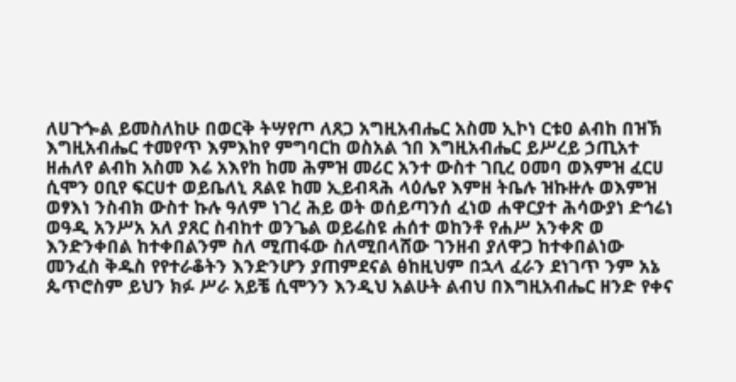ለሀጉጐል ይመስለከሁ በወርቅ ትሣየጦ ለጸጋ አግዚአብሔር አስመ ኢኮነ ርቱዐ ልብከ በዝኽ እግዚአብሔር ተመየጥ እምእከየ ምግባርከ ወስአል ኀበ እግዚአብሔር ይሥረይ ኃጢአተ ዘሐለየ ልብከ አስመ እሬ አእየከ ከመ ሕምዝ መሪር አንተ ውስተ ገቢረ ዐመባ ወእምዝ ፈርሀ ሲሞን ዐቢየ ፍርሀተ ወይቤለኒ ጸልዩ ከመ ኢይብጻሕ ላዕሌየ እምዘ ትቤሉ ዝኩዙሉ ወእምዝ ወፃእነ ንስብክ ውስተ ኩሉ ዓለም ነገረ ሕይ ወት ወሰይጣንሰ ፈነወ ሐዋርያተ ሕሳውያነ ድኅሬነ ወዓዲ አንሥአ አለ ያጸር ስብከተ ወንጌል ወይሬስዩ ሐሰተ ወከንቶ የሐሥ አንቀጽ ወ እንድንቀበል ከተቀበልንም ስለ ሚጠፋው ስለሚበላሸው ገንዘብ ያለዋጋ ከተቀበልነው መንፈስ ቅዱስ የየተራቆትን እንድንሆን ያጠምደናል ፅከዚህም በኋላ ፈራን ደነገጥ ንም አኔ ጴጥሮስም ይህን ክፉ ሥራ አይቼ ሲሞንን እንዲህ አልሁት ልብህ በእግዚአብሔር ዘንድ የቀና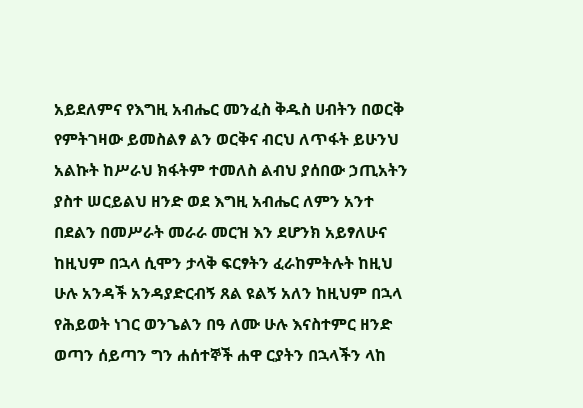አይደለምና የእግዚ አብሔር መንፈስ ቅዱስ ሀብትን በወርቅ የምትገዛው ይመስልፃ ልን ወርቅና ብርህ ለጥፋት ይሁንህ አልኩት ከሥራህ ክፋትም ተመለስ ልብህ ያሰበው ኃጢአትን ያስተ ሠርይልህ ዘንድ ወደ እግዚ አብሔር ለምን አንተ በደልን በመሥራት መራራ መርዝ እን ደሆንክ አይፃለሁና ከዚህም በኋላ ሲሞን ታላቅ ፍርፃትን ፈራከምትሉት ከዚህ ሁሉ አንዳች አንዳያድርብኝ ጸል ዩልኝ አለን ከዚህም በኋላ የሕይወት ነገር ወንጌልን በዓ ለሙ ሁሉ እናስተምር ዘንድ ወጣን ሰይጣን ግን ሐሰተኞች ሐዋ ርያትን በኋላችን ላከ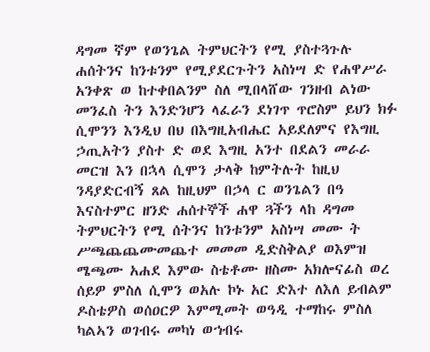ዳግመ ኛም የወንጌል ትምህርትን የሚ ያስተጓጉሉ ሐሰትንና ከንቱንም የሚያደርጉትን አስነሣ ድ የሐዋሥራ አንቀጽ ወ ከተቀበልንም ስለ ሚበላሸው ገንዘብ ልነው መንፈስ ትን እንድንሆን ላፈራን ደነገጥ ጥሮስም ይህን ክፉ ሲሞንን እንዲህ በህ በእግዚአብሔር አይደለምና የእግዚ ኃጢአትን ያስተ ድ ወደ እግዚ አንተ በደልን መራራ መርዝ እን በኋላ ሲሞን ታላቅ ከምትሉት ከዚህ ንዳያድርብኝ ጸል ከዚህም በኃላ ር ወንጌልን በዓ እናስተምር ዘንድ ሐሰተኞች ሐዋ ጓችን ላከ ዳግመ ትምህርትን የሚ ሰትንና ከንቱንም አስነሣ መሙ ት ሥጫጨጨሙመጨተ መመመ ዲድስቅልያ ወእምዝ ሜጫሙ አሐደ እምው ስቴቶሙ ዘስሙ አክሎናፊስ ወረ ሰይዎ ምስለ ሲሞን ወአሉ ኮኑ አር ድእተ ለእለ ይብልም ዶስቴዎስ ወሰዐርዎ እምሚመት ወዓዲ ተማከሩ ምስለ ካልኣን ወገብሩ መካነ ወኀብሩ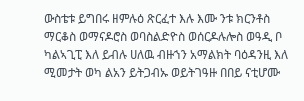ውስቴቱ ይግበሩ ዘምሉዕ ጽርፈተ እሉ እሙ ንቱ ክርንቶስ ማርቆስ ወማናዶሮስ ወባስልድዮስ ወሰርዶሉሎስ ወዓዲ ቦ ካልኣጊፒ እለ ይብሉ ሀለዉ ብዙኀን አማልክት ባዕዳንዚ እለ ሚመታት ወካ ልአን ይትጋብኡ ወይትገዓዙ በበይ ናቲሆሙ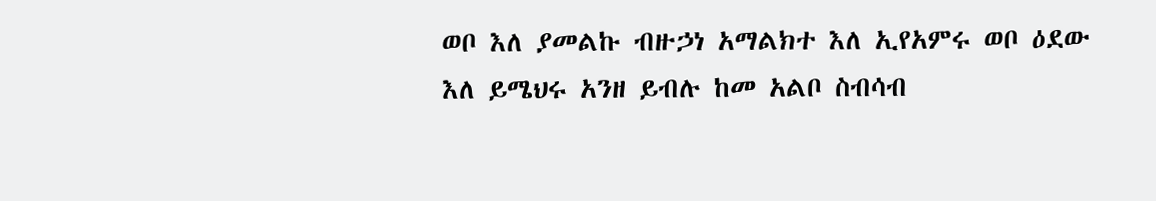ወቦ እለ ያመልኩ ብዙኃነ አማልክተ እለ ኢየአምሩ ወቦ ዕደው እለ ይሜህሩ አንዘ ይብሉ ከመ አልቦ ስብሳብ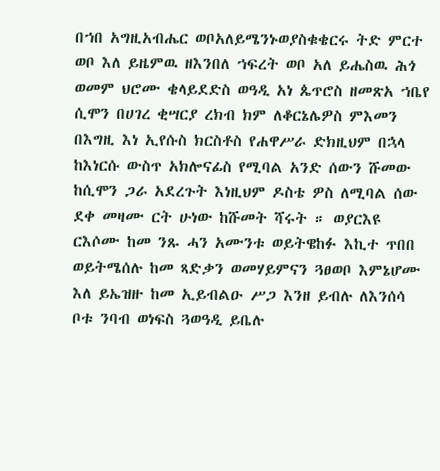በኀበ አግዚአብሔር ወቦአለይሜንኑወያስቁቄርሩ ትድ ምርተ ወቦ እለ ይዜምዉ ዘእንበለ ኀፍረት ወቦ አለ ይሔስዉ ሕጎ ወመም ህሮሙ ቄላይደድስ ወዓዲ አነ ጴጥሮስ ዘመጽአ ኀቤየ ሲሞን በሀገረ ቂሣርያ ረክብ ክም ለቆርኔሌዎስ ምእመን በእግዚ እነ ኢየሱስ ክርስቶስ የሐዋሥራ ድክዚህም በኋላ ከእነርሱ ውስጥ አክሎናፊስ የሚባል አንድ ሰውን ሹመው ከሲሞን ጋራ አደረጉት እነዚህም ዶስቴ ዎስ ለሚባል ሰው ደቀ መዛሙ ርት ሁነው ከሹመት ሻሩት ። ወያርእዩ ርእሶሙ ከመ ንጹ ሓን አሙንቱ ወይትዌከፉ እኪተ ጥበበ ወይትሜሰሉ ከመ ጻድቃን ወመሃይምናን ጓፀወቦ እምኔሆሙ እለ ይኤዝዙ ከመ ኢይብልዑ ሥጋ እንዘ ይብሉ ለእንሰሳ ቦቱ ንባብ ወነፍስ ጓወዓዲ ይቤሉ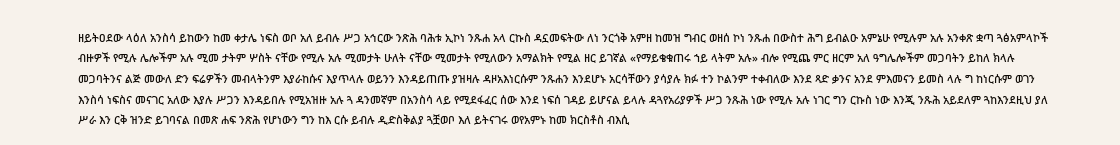ዘይትዐደው ላዕለ አንስሳ ይከውን ከመ ቀታሌ ነፍስ ወቦ አለ ይብሉ ሥጋ አኅርው ንጽሕ ባሕቱ ኢኮነ ንጹሐ አላ ርኩስ ዳኗመፍትው ለነ ንርጎቅ አምዘ ከመዝ ግብር ወዘሰ ኮነ ንጹሐ በውስተ ሕግ ይብልዑ አምኔሁ የሚሉም አሉ አንቀጽ ቋጣ ጓፅአምላኮች ብዙዎች የሚሉ ሌሎችም አሉ ሚመ ታትም ሦስት ናቸው የሚሉ አሉ ሚመታት ሁለት ናቸው ሚመታት የሚለውን አማልክት የሚል ዘር ይገኛል «የማይቄቁጠሩ ኀይ ላትም አሉ» ብሎ የሚጨ ምር ዘርም አለ ዓግሌሎችም መጋባትን ይከለ ክላሉ መጋባትንና ልጅ መውለ ድን ፍሬዎችን መብላትንም እያራከሱና እያጥላሉ ወይንን እንዳይጠጡ ያዝዛሉ ዳዞአእነርሱም ንጹሐን እንደሆኑ አርሳቸውን ያሳያሉ ክፉ ተን ኮልንም ተቀብለው እንደ ጻድ ቃንና አንደ ምእመናን ይመስ ላሉ ግ ከነርሱም ወገን እንስሳ ነፍስና መናገር አለው እያሉ ሥጋን እንዳይበሉ የሚአዝዙ አሉ ጓ ዳንመኛም በአንስሳ ላይ የሚደፋፈር ሰው እንደ ነፍሰ ገዳይ ይሆናል ይላሉ ዳጓየአሪያዎች ሥጋ ንጹሕ ነው የሚሉ አሉ ነገር ግን ርኩስ ነው እንጂ ንጹሕ አይደለም ጓከእንደዚህ ያለ ሥራ እን ርቅ ዝንድ ይገባናል በመጽ ሐፍ ንጽሕ የሆነውን ግን ከእ ርሱ ይብሉ ዲድስቅልያ ጓቿወቦ እለ ይትናገሩ ወየአምኑ ከመ ክርስቶስ ብእሲ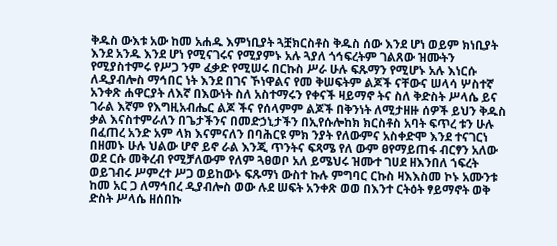ቅዱስ ውእቱ አው ከመ አሐዱ እምነቢያት ጓቿክርስቶስ ቅዱስ ሰው እንደ ሆነ ወይም ክነቢያት እንደ አንዱ እንደ ሆነ የሚናገሩና የሚያምኑ አሉ ጓያለ ጎኅፍረትም ገልጸው ዝሙትን የሚያስተምሩ የሥጋ ንም ፈቃድ የሚሠሩ በርኩስ ሥራ ሁሉ ፍጹማን የሚሆኑ አሉ እነርሱ ለዲያብሎስ ማኅበር ነት እንደ በገና ኾነዋልና የመ ቅሠፍትም ልጆች ናቸውና ሠላሳ ሦስተኛ አንቀጽ ሐዋርያት ለእኛ በእውነት ስለ አስተማሩን የቀናች ዛይማኖ ትና ስለ ቅድስት ሥላሴ ይና ገራል እኛም የእግዚአብሔር ልጆ ችና የሰላምም ልጆች በቅንነት ለሚታዘዙ ሰዎች ይህን ቅዱስ ቃል እናስተምራለን በጌታችንና በመድኃኒታችን በኢየሱሎከክ ክርስቶስ አባት ፍጥረ ቱን ሁሉ በፈጠረ አንድ አም ላክ እናምናለን በባሕርዩ ምክ ንያት የለውምና አስቀድሞ እንደ ተናገርነ በዘመኑ ሁሉ ህልው ሆኖ ይኖ ራል እንጂ ጥንትና ፍጻሜ የለ ውም ፀየማይጠፋ ብርፃን አለው ወደ ርሱ መቅረብ የሚቻለውም የለም ጓፀወቦ አለ ይሜህሩ ዝሙተ ገሀደ ዘእንበለ ኀፍረት ወይገብሩ ሥምረተ ሥጋ ወይከውኑ ፍጹማነ ውስተ ኩሉ ምግባር ርኩስ ዛእእስመ ኮኑ አሙንቱ ከመ አር ጋ ለማኅበረ ዲያብሎስ ወው ሉደ ሠፍት አንቀጽ ወወ በእንተ ርትዕት ፃይማኖት ወቅ ድስት ሥላሴ ዘሰበኩ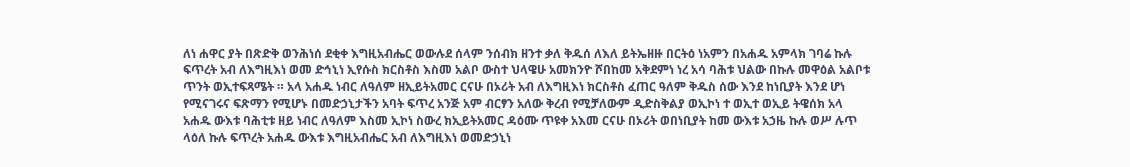ለነ ሐዋር ያት በጽድቅ ወንሕነሰ ደቂቀ እግዚአብሔር ወውሉደ ሰላም ንሰብክ ዘንተ ቃለ ቅዱሰ ለእለ ይትኤዘዙ በርትዕ ነአምን በአሐዱ አምላክ ገባሬ ኩሉ ፍጥረት አብ ለእግዚእነ ወመ ድኅኒነ ኢየሱስ ክርስቶስ እስመ አልቦ ውስተ ህላዌሁ አመክንዮ ሾበከመ አቅደምነ ነረ አሳ ባሕቱ ህልው በኩሉ መዋዕል አልቦቱ ጥንት ወኢተፍጻሜት ። አላ አሐዱ ነብር ለዓለም ዘኢይትአመር ርናሁ በኦሪት አብ ለእግዚእነ ክርስቶስ ፈጠር ዓለም ቅዱስ ሰው እንደ ከነቢያት እንደ ሆነ የሚናገሩና ፍጽማን የሚሆኑ በመድኃኒታችን አባት ፍጥረ አንጅ አም ብርፃን አለው ቅረብ የሚቻለውም ዲድስቅልያ ወኢኮነ ተ ወኢተ ወኢይ ትዌሰክ አላ አሐዱ ውእቱ ባሕቲቱ ዘይ ነብር ለዓለም እስመ ኢኮነ ስውረ ክኢይትአመር ዳዕሙ ጥዩቀ አእመ ርናሁ በኦሪት ወበነቢያት ከመ ውእቱ አኃዜ ኩሉ ወሥ ሉጥ ላዕለ ኩሉ ፍጥረት አሐዱ ውእቱ እግዚአብሔር አብ ለእግዚእነ ወመድኃኒነ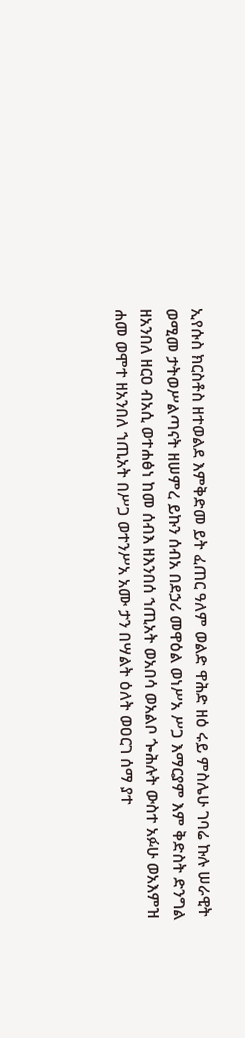ኢየሱስ ክርስቶስ ዘተወልደ እምቅድመ ይት ፈጠር ዓለም ወልድ ዋሕድ ዘዕ ሩይ ምስሌሁ ገባሬ ኩሉ ሠራዊት ወሚመ ታትወሥልጣናት ዘሠምረ ይኩን ሰብአ በደኃሪ መዋዕል ወነሥአ ሥጋ እማርያም እም ቅድስት ድንግል ዘአንበለ ዘርዐ ብአሲ ወተሐፅነ ከመ ሰብእ ዘእንበሰ ኀጢአት ወአበሳ ወአልቦ ጐሕሉት ውስተ አፉሁ ወአእምዝ ሐመ ወሞተ ዘአንበለ ኀጢአት በሥጋ ወተንሥአ አሙ ታን በሣልት ዕለት ወዐርገ ሰማ ያተ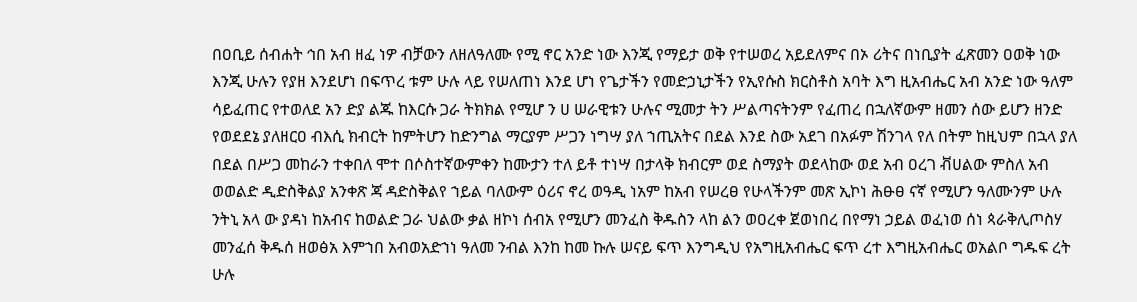በዐቢይ ሰብሐት ኅበ አብ ዘፈ ነዎ ብቻውን ለዘለዓለሙ የሚ ኖር አንድ ነው እንጂ የማይታ ወቅ የተሠወረ አይደለምና በኦ ሪትና በነቢያት ፈጽመን ዐወቅ ነው እንጂ ሁሉን የያዘ እንደሆነ በፍጥረ ቱም ሁሉ ላይ የሠለጠነ እንደ ሆነ የጌታችን የመድኃኒታችን የኢየሱስ ክርስቶስ አባት እግ ዚአብሔር አብ አንድ ነው ዓለም ሳይፈጠር የተወለደ አን ድያ ልጁ ከእርሱ ጋራ ትክክል የሚሆ ን ሀ ሠራዊቱን ሁሉና ሚመታ ትን ሥልጣናትንም የፈጠረ በኋለኛውም ዘመን ሰው ይሆን ዘንድ የወደደኔ ያለዘርዐ ብእሲ ክብርት ከምትሆን ከድንግል ማርያም ሥጋን ነግሣ ያለ ኀጢአትና በደል እንደ ስው አደገ በአፉም ሽንገላ የለ በትም ከዚህም በኋላ ያለ በደል በሥጋ መከራን ተቀበለ ሞተ በሶስተኛውምቀን ከሙታን ተለ ይቶ ተነሣ በታላቅ ክብርም ወደ ስማያት ወደላከው ወደ አብ ዐረገ ቭሀልው ምስለ አብ ወወልድ ዲድስቅልያ አንቀጽ ጃ ዳድስቅልየ ኀይል ባለውም ዕሪና ኖረ ወዓዲ ነአም ከአብ የሠረፀ የሁላችንም መጽ ኢኮነ ሕፁፀ ናኛ የሚሆን ዓለሙንም ሁሉ ንትኒ አላ ው ያዳነ ከአብና ከወልድ ጋራ ህልው ቃል ዘኮነ ሰብአ የሚሆን መንፈስ ቅዱስን ላከ ልን ወዐረቀ ጀወነበረ በየማነ ኃይል ወፈነወ ሰነ ጳራቅሊጦስሃ መንፈሰ ቅዱሰ ዘወፅአ እምኀበ አብወአድኀነ ዓለመ ንብል እንከ ከመ ኩሉ ሠናይ ፍጥ እንግዲህ የአግዚአብሔር ፍጥ ረተ እግዚአብሔር ወአልቦ ግዱፍ ረት ሁሉ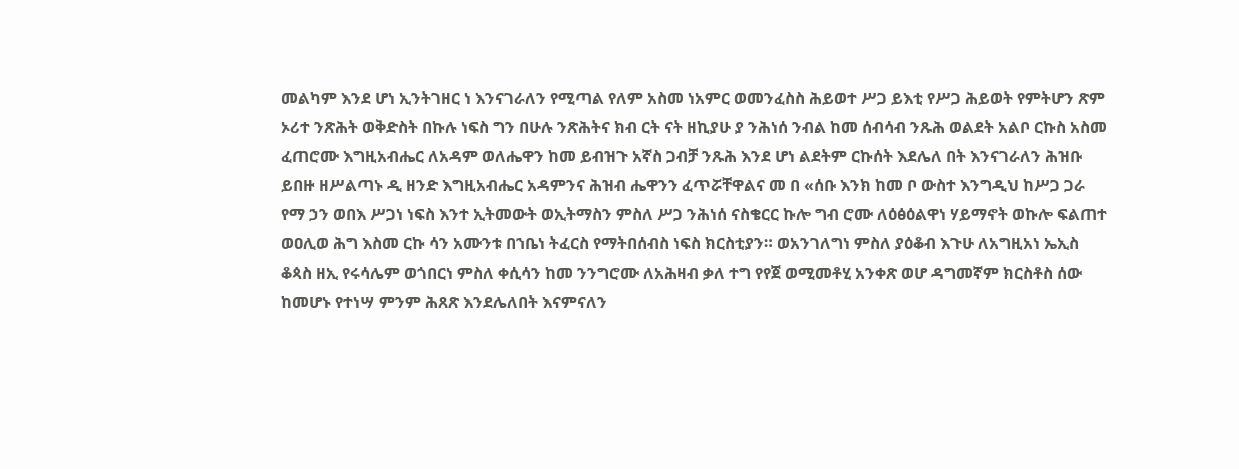መልካም እንደ ሆነ ኢንትገዘር ነ እንናገራለን የሚጣል የለም አስመ ነአምር ወመንፈስስ ሕይወተ ሥጋ ይእቲ የሥጋ ሕይወት የምትሆን ጽም ኦሪተ ንጽሕት ወቅድስት በኩሉ ነፍስ ግን በሁሉ ንጽሕትና ክብ ርት ናት ዘኪያሁ ያ ንሕነሰ ንብል ከመ ሰብሳብ ንጹሕ ወልደት አልቦ ርኩስ አስመ ፈጠሮሙ እግዚአብሔር ለአዳም ወለሔዋን ከመ ይብዝጉ አኛስ ጋብቻ ንጹሕ እንደ ሆነ ልደትም ርኩሰት እደሌለ በት እንናገራለን ሕዝቡ ይበዙ ዘሥልጣኑ ዲ ዘንድ እግዚአብሔር አዳምንና ሕዝብ ሔዋንን ፈጥሯቸዋልና መ በ «ሰቡ እንክ ከመ ቦ ውስተ እንግዲህ ከሥጋ ጋራ የማ ኃን ወበእ ሥጋነ ነፍስ እንተ ኢትመውት ወኢትማስን ምስለ ሥጋ ንሕነሰ ናስቄርር ኩሎ ግብ ሮሙ ለዕፅዕልዋነ ሃይማኖት ወኩሎ ፍልጠተ ወዐሊወ ሕግ እስመ ርኩ ሳን አሙንቱ በኀቤነ ትፈርስ የማትበሰብስ ነፍስ ክርስቲያን። ወአንገለግነ ምስለ ያዕቆብ እጉሁ ለአግዚአነ ኤኢስ ቆጳስ ዘኢ የሩሳሌም ወጎበርነ ምስለ ቀሲሳን ከመ ንንግሮሙ ለአሕዛብ ቃለ ተግ የየጀ ወሚመቶሂ አንቀጽ ወሆ ዳግመኛም ክርስቶስ ሰው ከመሆኑ የተነሣ ምንም ሕጸጽ እንደሌለበት እናምናለን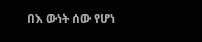በእ ውነት ሰው የሆነ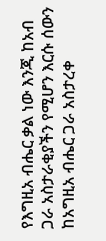የእግዚአ ብሔር ቃል ነው እንጂ ከአብ ጋራ አስታራቂያችን የሚሆን እርሱ ሰውን ከአግዚአ ብሔር ጋራ አስታረቀ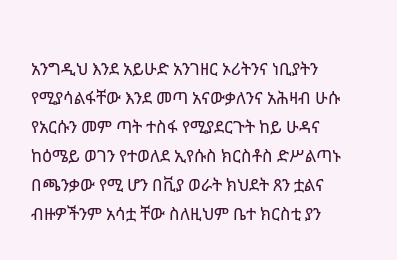አንግዲህ እንደ አይሁድ አንገዘር ኦሪትንና ነቢያትን የሚያሳልፋቸው እንደ መጣ አናውቃለንና አሕዛብ ሁሱ የአርሱን መም ጣት ተስፋ የሚያደርጉት ከይ ሁዳና ከዕሜይ ወገን የተወለደ ኢየሱስ ክርስቶስ ድሥልጣኑ በጫንቃው የሚ ሆን በቪያ ወራት ክህደት ጸን ቷልና ብዙዎችንም አሳቷ ቸው ስለዚህም ቤተ ክርስቲ ያን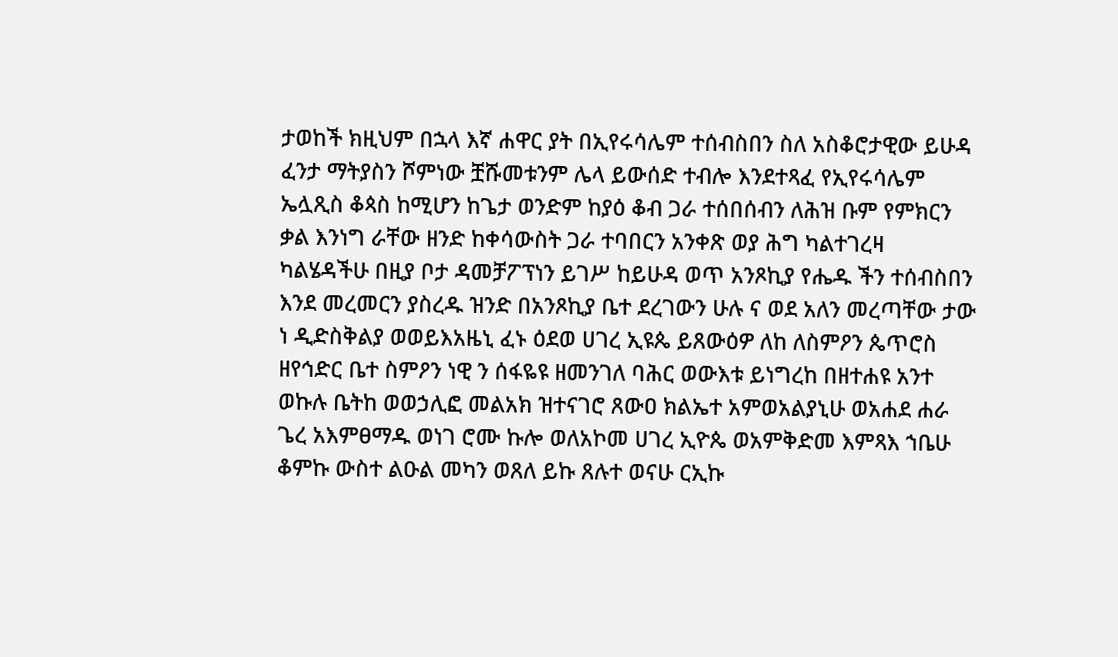ታወከች ክዚህም በኋላ እኛ ሐዋር ያት በኢየሩሳሌም ተሰብስበን ስለ አስቆሮታዊው ይሁዳ ፈንታ ማትያስን ሾምነው ቿሹመቱንም ሌላ ይውሰድ ተብሎ እንደተጻፈ የኢየሩሳሌም ኤሏጺስ ቆጳስ ከሚሆን ከጌታ ወንድም ከያዕ ቆብ ጋራ ተሰበሰብን ለሕዝ ቡም የምክርን ቃል እንነግ ራቸው ዘንድ ከቀሳውስት ጋራ ተባበርን አንቀጽ ወያ ሕግ ካልተገረዛ ካልሄዳችሁ በዚያ ቦታ ዳመቻፖፕነን ይገሥ ከይሁዳ ወጥ አንጾኪያ የሔዱ ችን ተሰብስበን እንደ መረመርን ያስረዱ ዝንድ በአንጾኪያ ቤተ ደረገውን ሁሉ ና ወደ አለን መረጣቸው ታው ነ ዲድስቅልያ ወወይእአዜኒ ፈኑ ዕደወ ሀገረ ኢዩጴ ይጸውዕዎ ለከ ለስምዖን ጴጥሮስ ዘየኅድር ቤተ ስምዖን ነዊ ን ሰፋዬዩ ዘመንገለ ባሕር ወውእቱ ይነግረከ በዘተሐዩ አንተ ወኩሉ ቤትከ ወወኃሊፎ መልአክ ዝተናገሮ ጸውዐ ክልኤተ አምወአልያኒሁ ወአሐደ ሐራ ጌረ አእምፀማዱ ወነገ ሮሙ ኩሎ ወለአኮመ ሀገረ ኢዮጴ ወአምቅድመ እምጻእ ኀቤሁ ቆምኩ ውስተ ልዑል መካን ወጸለ ይኩ ጸሉተ ወናሁ ርኢኩ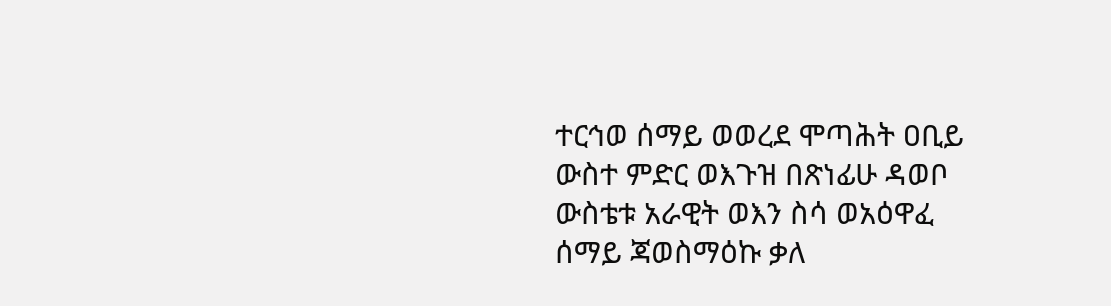ተርኅወ ሰማይ ወወረደ ሞጣሕት ዐቢይ ውስተ ምድር ወእጉዝ በጽነፊሁ ዳወቦ ውስቴቱ አራዊት ወእን ስሳ ወአዕዋፈ ሰማይ ጃወስማዕኩ ቃለ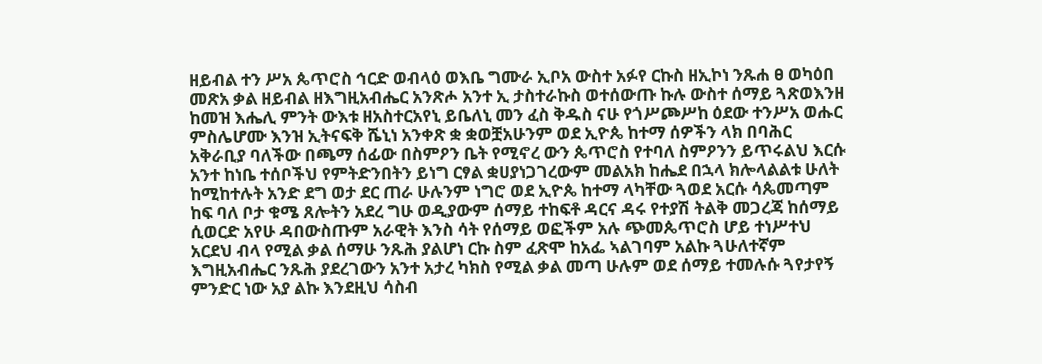ዘይብል ተን ሥአ ጴጥሮስ ኅርድ ወብላዕ ወእቤ ግሙራ ኢቦአ ውስተ አፉየ ርኩስ ዘኢኮነ ንጹሐ ፀ ወካዕበ መጽአ ቃል ዘይብል ዘእግዚአብሔር አንጽሖ አንተ ኢ ታስተራኩስ ወተሰውጡ ኩሉ ውስተ ሰማይ ጓጽወእንዘ ከመዝ እሔሊ ምንት ውእቱ ዘአስተርአየኒ ይቤለኒ መን ፈስ ቅዱስ ናሁ የጎሥጮሥከ ዕደው ተንሥአ ወሑር ምስሌሆሙ እንዝ ኢትናፍቅ ሼኒነ አንቀጽ ቋ ቋወቿአሁንም ወደ ኢዮጴ ከተማ ሰዎችን ላክ በባሕር አቅራቢያ ባለችው በጫማ ሰፊው በስምዖን ቤት የሚኖረ ውን ጴጥሮስ የተባለ ስምዖንን ይጥሩልህ እርሱ አንተ ከነቤ ተሰቦችህ የምትድንበትን ይነግ ርፃል ቋሀያነጋገረውም መልአክ ከሔደ በኋላ ክሎላልልቱ ሁለት ከሚከተሉት አንድ ደግ ወታ ደር ጠራ ሁሉንም ነግሮ ወደ ኢዮጴ ከተማ ላካቸው ጓወደ አርሱ ሳጴመጣም ከፍ ባለ ቦታ ቁሜ ጸሎትን አደረ ግሁ ወዲያውም ሰማይ ተከፍቶ ዳርና ዳሩ የተያሽ ትልቅ መጋረጃ ከሰማይ ሲወርድ አየሁ ዳበውስጡም አራዊት እንስ ሳት የሰማይ ወፎችም አሉ ጭመጴጥሮስ ሆይ ተነሥተህ አርደህ ብላ የሚል ቃል ሰማሁ ንጹሕ ያልሆነ ርኩ ስም ፈጽሞ ከአፌ ኣልገባም አልኩ ጓሁለተኛም እግዚአብሔር ንጹሕ ያደረገውን አንተ አታረ ካክስ የሚል ቃል መጣ ሁሉም ወደ ሰማይ ተመሉሱ ጓየታየኝ ምንድር ነው አያ ልኩ እንደዚህ ሳስብ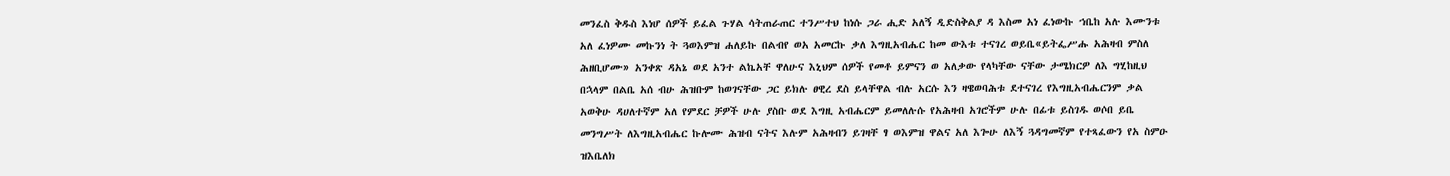መንፈስ ቅዱስ እነሆ ሰዎች ይፈል ጉሃል ሳትጠራጠር ተንሥተህ ከነሱ ጋራ ሒድ አለኝ ዲድስቅልያ ዳ እስመ አነ ፈነውኩ ኀቤከ አሉ እሙንቱ አለ ፈነዎሙ መኩንነ ት ጓወእምዝ ሐለይኩ በልብየ ወአ አመርኩ ቃለ እግዚአብሔር ከመ ውእቱ ተናገረ ወይቤ«ይትፌሥሑ አሕዛብ ምስለ ሕዘቢሆሙ» አንቀጽ ዳአኔ ወደ አንተ ልኬአቸ ዋለሁና እኒህም ሰዎች የመቶ ይምናን ወ አለቃው የላካቸው ናቸው ታሜክርዎ ለእ ግሂከዚህ በኋላም በልቤ አሰ ብሁ ሕዝቡም ከወገናቸው ጋር ይክሉ ፀዊረ ደስ ይላቸዋል ብሉ አርሱ እን ዛዌወባሕቱ ደተናገረ የእግዚአብሔርንም ቃል አወቅሁ ዳሀለተኛም አለ የምደር ቻዎች ሁሉ ያስቡ ወደ እግዚ አብሔርም ይመለሉሱ የአሕዛብ አገሮችም ሁሉ በፊቱ ይስገዱ ወሶበ ይቤ መንግሥት ለእግዚአብሔር ኩሎሙ ሕዝብ ናትና እሉም አሕዛብን ይገዛቸ ፃ ወእምዝ ዋልና አለ እጐሁ ለእኝ ጓዳግመኛም የተጻፈውን የአ ስምዑ ዝእቤለክ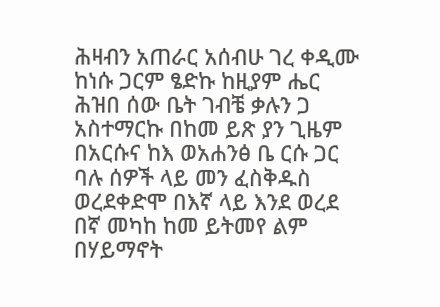ሕዛብን አጠራር አሰብሁ ገረ ቀዲሙ ከነሱ ጋርም ፄድኩ ከዚያም ሔር ሕዝበ ሰው ቤት ገብቼ ቃሉን ጋ አስተማርኩ በከመ ይጽ ያን ጊዜም በአርሱና ከእ ወአሐንፅ ቤ ርሱ ጋር ባሉ ሰዎች ላይ መን ፈስቅዱስ ወረደቀድሞ በእኛ ላይ እንደ ወረደ በኛ መካከ ከመ ይትመየ ልም በሃይማኖት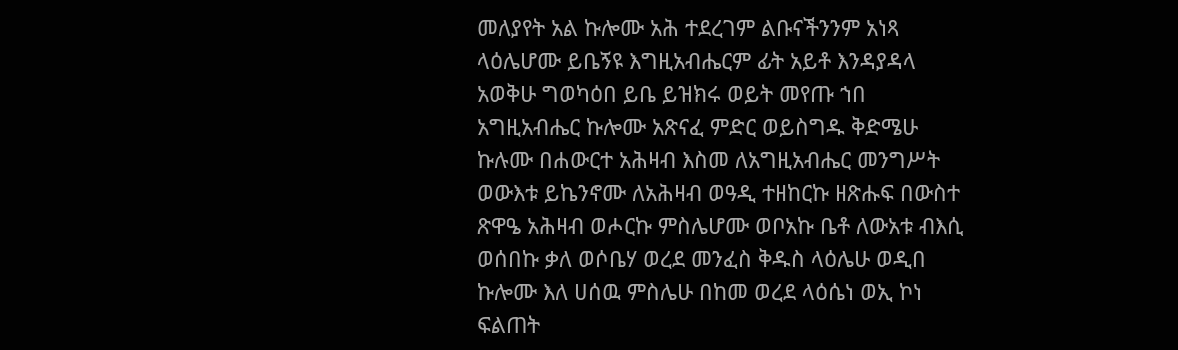መለያየት አል ኩሎሙ አሕ ተደረገም ልቡናችንንም አነጻ ላዕሌሆሙ ይቤኝዩ እግዚአብሔርም ፊት አይቶ እንዳያዳላ አወቅሁ ግወካዕበ ይቤ ይዝክሩ ወይት መየጡ ኀበ አግዚአብሔር ኩሎሙ አጽናፈ ምድር ወይስግዱ ቅድሜሁ ኩሉሙ በሐውርተ አሕዛብ እስመ ለአግዚአብሔር መንግሥት ወውእቱ ይኬንኖሙ ለአሕዛብ ወዓዲ ተዘከርኩ ዘጽሑፍ በውስተ ጽዋዔ አሕዛብ ወሖርኩ ምስሌሆሙ ወቦአኩ ቤቶ ለውአቱ ብእሲ ወሰበኩ ቃለ ወሶቤሃ ወረደ መንፈስ ቅዱስ ላዕሌሁ ወዲበ ኩሎሙ እለ ሀሰዉ ምስሌሁ በከመ ወረደ ላዕሴነ ወኢ ኮነ ፍልጠት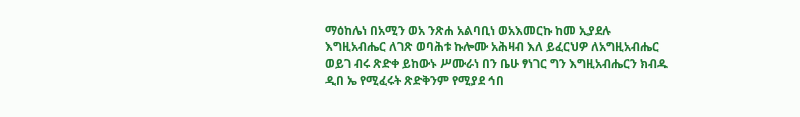ማዕከሌነ በአሚን ወአ ንጽሐ አልባቢነ ወአእመርኩ ከመ ኢያደሉ እግዚአብሔር ለገጽ ወባሕቱ ኩሎሙ አሕዛብ እለ ይፈርህዎ ለአግዚአብሔር ወይገ ብሩ ጽድቀ ይከውኑ ሥሙራነ በን ቤሁ ፃነገር ግን እግዚአብሔርን ክብዱ ዲበ ኤ የሚፈሩት ጽድቅንም የሚያደ ኅበ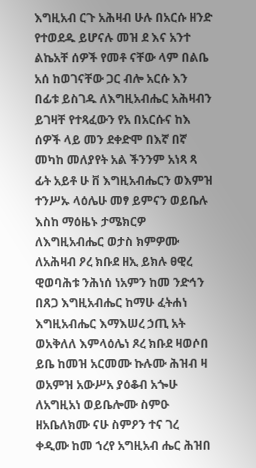እግዚአብ ርጉ አሕዛብ ሁሉ በአርሱ ዘንድ የተወደዱ ይሆናሉ መዝ ደ እና አንተ ልኬአቸ ሰዎች የመቶ ናቸው ላም በልቤ አሰ ከወገናቸው ጋር ብሎ አርሱ እን በፊቱ ይስገዱ ለእግዚአብሔር አሕዛብን ይገዛቸ የተጻፈውን የአ በአርሱና ከእ ሰዎች ላይ መን ደቀድሞ በእኛ በኛ መካከ መለያየት አል ችንንም አነጻ ጻ ፊት አይቶ ሁ ቨ እግዚአብሔርን ወእምዝ ተንሥኡ ላዕሌሁ መፃ ይምናን ወይቤሉ እስከ ማዕዜኑ ታሜክርዎ ለእግዚአብሔር ወታስ ክምዎሙ ለአሕዛብ ዖረ ክቡደ ዘኢ ይክሉ ፀዊረ ዊወባሕቱ ንሕነሰ ነአምን ከመ ንድኅን በጸጋ እግዚአብሔር ከማሁ ፈትሐነ እግዚአብሔር እማእሠረ ኃጢ አት ወአቅለለ እምላዕሌነ ጾረ ክቡደ ዛወሶበ ይቤ ከመዝ አርመሙ ኩሉሙ ሕዝብ ዛ ወአምዝ አውሥአ ያዕቆብ አጐሁ ለአግዚአነ ወይቤሎሙ ስምዑ ዘአቤለክሙ ናሁ ስምዖን ተና ገረ ቀዲሙ ከመ ኀረየ አግዚአብ ሔር ሕዝበ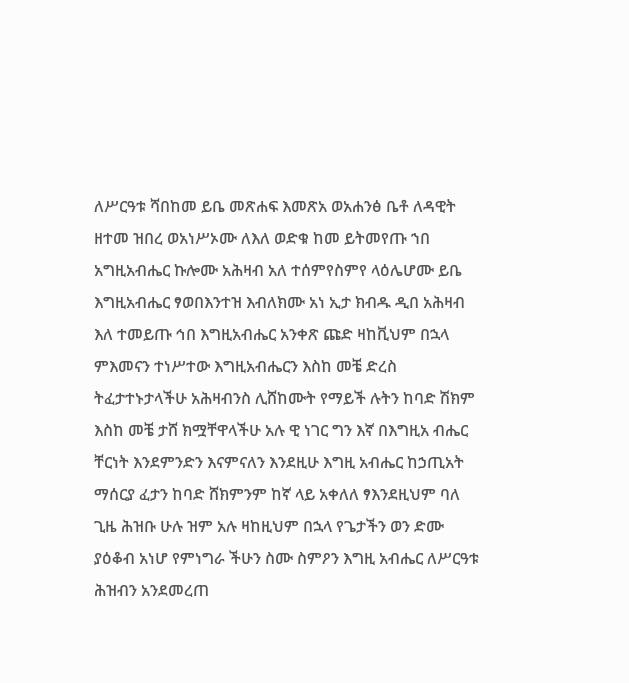ለሥርዓቱ ሻበከመ ይቤ መጽሐፍ እመጽአ ወአሐንፅ ቤቶ ለዳዊት ዘተመ ዝበረ ወአነሥኦሙ ለእለ ወድቁ ከመ ይትመየጡ ኀበ አግዚአብሔር ኩሎሙ አሕዛብ አለ ተሰምየስምየ ላዕሌሆሙ ይቤ እግዚአብሔር ፃወበእንተዝ እብለክሙ አነ ኢታ ክብዱ ዲበ አሕዛብ እለ ተመይጡ ኅበ እግዚአብሔር አንቀጽ ጩድ ዛከቪህም በኋላ ምእመናን ተነሥተው እግዚአብሔርን እስከ መቼ ድረስ ትፈታተኑታላችሁ አሕዛብንስ ሊሸከሙት የማይች ሉትን ከባድ ሽክም እስከ መቼ ታሸ ክሟቸዋላችሁ አሉ ዊ ነገር ግን እኛ በእግዚአ ብሔር ቸርነት እንደምንድን እናምናለን እንደዚሁ እግዚ አብሔር ከኃጢአት ማሰርያ ፈታን ከባድ ሸክምንም ከኛ ላይ አቀለለ ፃእንደዚህም ባለ ጊዜ ሕዝቡ ሁሉ ዝም አሉ ዛከዚህም በኋላ የጌታችን ወን ድሙ ያዕቆብ አነሆ የምነግራ ችሁን ስሙ ስምዖን እግዚ አብሔር ለሥርዓቱ ሕዝብን አንደመረጠ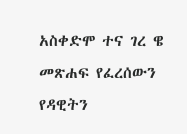አስቀድሞ ተና ገረ ዌ መጽሐፍ የፈረሰውን የዳዊትን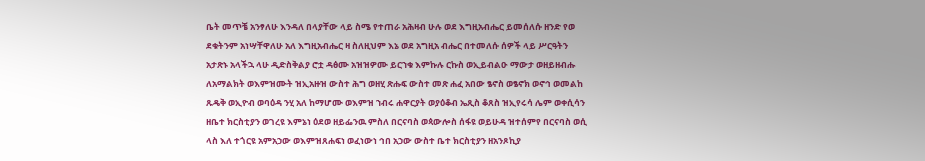ቤት መጥቼ አንፃለሁ እንዳለ በላያቸው ላይ ስሜ የተጠራ አሕዛብ ሁሉ ወደ እግዚአብሔር ይመሰለሱ ዘንድ የወ ደቁትንም አነሣቸዋለሁ አለ እግዚአብሔር ዛ ስለዚህም እኔ ወደ አግዚአ ብሔር በተመለሱ ሰዎች ላይ ሥርዓትን አታጽኑ አላችኋ ላሁ ዲድስቅልያ ሮቷ ዳፅሙ አዝዝዎሙ ይርኀቁ እምኩሉ ርኩስ ወኢይብልዑ ማውታ ወዘይዘብሑ ለአማልክት ወእምዝሙት ዝኢአዙዝ ውስተ ሕግ ወዘሂ ጽሑፍ ውስተ መጽ ሐፈ አበው ፄኖስ ወፄኖክ ወኖኅ ወመልከ ጹዴቅ ወኢዮብ ወባዕዳ ንሂ አለ ከማሆሙ ወእምዝ ኀብሩ ሐዋርያት ወያዕቆብ ኤጺስ ቆጸስ ዝኢየሩሳ ሌም ወቀሲሳን ዘቤተ ክርስቲያን ወገረዩ እምኔነ ዕደወ ዘይፌንዉ ምስለ በርናባስ ወጳውሎስ ሰፋዩ ወይሁዳ ዝተሰምየ በርናባስ ወሲ ላስ እለ ተጎርዩ አምአኃው ወእምዝጸሐፍነ ወፈነውነ ኅበ አኃው ውስተ ቤተ ክርስቲያን ዘአንጾኪያ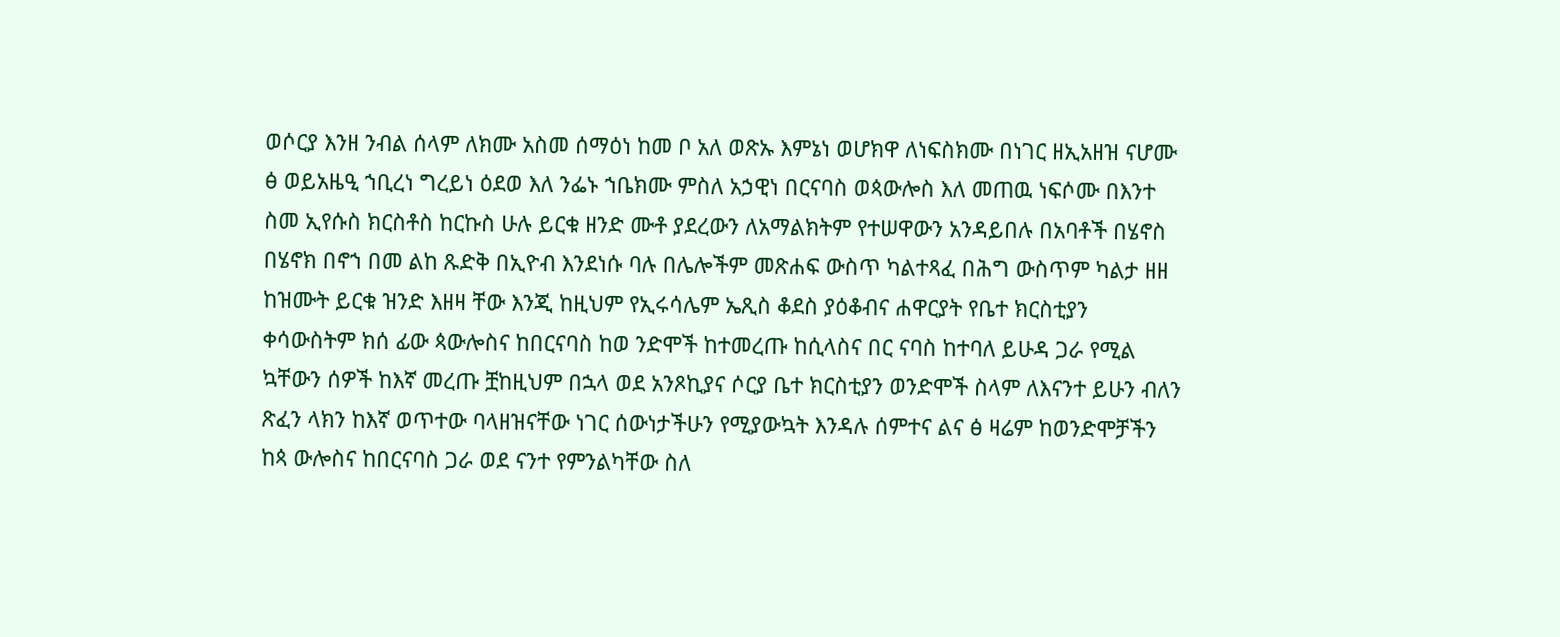ወሶርያ እንዘ ንብል ሰላም ለክሙ አስመ ሰማዕነ ከመ ቦ አለ ወጽኡ እምኔነ ወሆክዋ ለነፍስክሙ በነገር ዘኢአዘዝ ናሆሙ ፅ ወይአዜዒ ኀቢረነ ግረይነ ዕደወ እለ ንፌኑ ኀቤክሙ ምስለ አኃዊነ በርናባስ ወጳውሎስ እለ መጠዉ ነፍሶሙ በእንተ ስመ ኢየሱስ ክርስቶስ ከርኩስ ሁሉ ይርቁ ዘንድ ሙቶ ያደረውን ለአማልክትም የተሠዋውን አንዳይበሉ በአባቶች በሄኖስ በሄኖክ በኖኀ በመ ልከ ጹድቅ በኢዮብ እንደነሱ ባሉ በሌሎችም መጽሐፍ ውስጥ ካልተጻፈ በሕግ ውስጥም ካልታ ዘዘ ከዝሙት ይርቁ ዝንድ እዘዛ ቸው እንጂ ከዚህም የኢሩሳሌም ኤጺስ ቆደስ ያዕቆብና ሐዋርያት የቤተ ክርስቲያን ቀሳውስትም ክሰ ፊው ጳውሎስና ከበርናባስ ከወ ንድሞች ከተመረጡ ከሲላስና በር ናባስ ከተባለ ይሁዳ ጋራ የሚል ኳቸውን ሰዎች ከእኛ መረጡ ቿከዚህም በኋላ ወደ አንጾኪያና ሶርያ ቤተ ክርስቲያን ወንድሞች ስላም ለእናንተ ይሁን ብለን ጽፈን ላክን ከእኛ ወጥተው ባላዘዝናቸው ነገር ሰውነታችሁን የሚያውኳት እንዳሉ ሰምተና ልና ፅ ዛሬም ከወንድሞቻችን ከጳ ውሎስና ከበርናባስ ጋራ ወደ ናንተ የምንልካቸው ስለ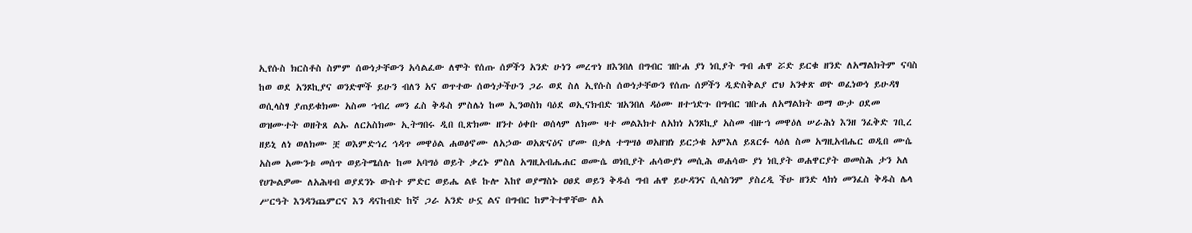ኢየሱስ ክርስቶስ ስምም ሰውነታቸውን አሳልፈው ለሞት የሰጡ ሰዎችን አንድ ሁነን መረጥነ ዘእንበለ በግብር ዝቡሐ ያነ ነቢያት ግብ ሐዋ ሯድ ይርቁ ዘንድ ለአማልክትም ናባስ ከወ ወደ አንጾኪያና ወንድሞች ይሁን ብለን አና ወጥተው ሰውነታችሁን ጋራ ወደ ስለ ኢየሱስ ሰውነታቸውን የሰጡ ሰዎችን ዲድስቅልያ ሮህ አንቀጽ ወዮ ወፈነውነ ይሁዳፃ ወሲላስፃ ያጠይቁክሙ አስመ ኀብረ መን ፈስ ቅዱስ ምስሌነ ከመ ኢንወስክ ባዕደ ወኢናክብድ ዝአንበለ ዳዕሙ ዘተኀድጉ በግብር ዝቡሐ ለአማልክት ወማ ውታ ዐደመ ወዝሙተት ወዘትጸ ልኡ ለርአስክሙ ኢትግበሩ ዲበ ቢጽክሙ ዘንተ ዕቀቡ ወሰላም ለክሙ ዛተ መልእክተ ለአክነ አንጾኪያ አስመ ብዙኀ መዋዕለ ሠራሕነ እንዘ ንፈቅድ ገቢረ ዘይኒ ለነ ወለክሙ ቿ ወእምድኅረ ኅዳጥ መዋዕል ሐወፅኖሙ ለአኃው ወአጽናዕና ሆሙ በቃለ ተግሣፅ ወአዘዝነ ይርኃቁ አምእለ ይጸርፉ ላዕለ ስመ አግዚአብሔር ወዲበ ሙሴ አስመ አሙንቱ መሰጥ ወይትሜሰሉ ከመ አባግዕ ወይት ቃረኑ ምስለ አግዚአብሔሐር ወሙሴ ወነቢያት ሐሳውያነ መሲሕ ወሐሳው ያነ ነቢያት ወሐዋርያት ወመስሕ ታን አለ የሀጐልዎሙ ለአሕዛብ ወያደንኑ ውስተ ምድር ወይሔ ልዩ ኩሎ እከየ ወያማስኑ ዐፀደ ወይን ቅዱሰ ግብ ሐዋ ይሁዳንና ሲላስንም ያስረዲ ችሁ ዘንድ ላክነ መንፈስ ቅዱስ ሌላ ሥርዓት እንዳንጨምርና እን ዳናከብድ ከኛ ጋራ አንድ ሁኗ ልና በግብር ከምትተዋቸው ለአ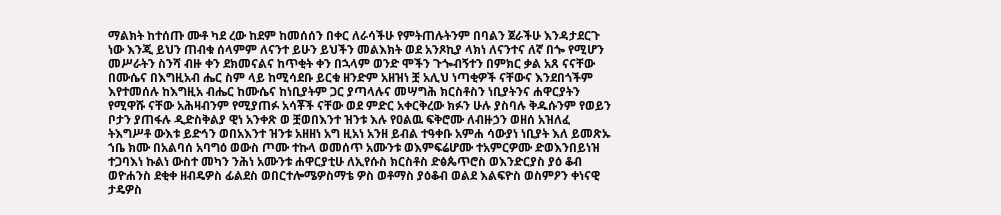ማልክት ከተሰጡ ሙቶ ካደ ረው ከደም ከመሰሰን በቀር ለራሳችሁ የምትጠሉትንም በባልን ጀራችሁ እንዳታደርጉ ነው እንጂ ይህን ጠብቁ ሰላምም ለናንተ ይሁን ይህችን መልእክት ወደ አንጾኪያ ላክነ ለናንተና ለኛ በጐ የሚሆን መሥራትን ስንሻ ብዙ ቀን ደክመናልና ከጥቂት ቀን በኋላም ወንድ ሞችን ጉጐብኝተን በምክር ቃል አጸ ናናቸው በሙሴና በእግዚአብ ሔር ስም ላይ ከሚሳደቡ ይርቁ ዘንድም አዘዝነ ቿ አሊህ ነጣቂዎች ናቸውና እንደበጎችም እየተመሰሉ ከእግዚአ ብሔር ከሙሴና ከነቢያትም ጋር ያጣላሉና መሣግሕ ክርስቶስን ነቢያትንና ሐዋርያትን የሚዋሹ ናቸው አሕዛብንም የሚያጠፉ አሳቾች ናቸው ወደ ምድር አቀርቅረው ክፉን ሁሉ ያስባሉ ቅዱሱንም የወይን ቦታን ያጠፋሉ ዲድስቅልያ ዊነ አንቀጽ ወ ቿወበእንተ ዝንቱ እሉ የዐልዉ ፍቅሮሙ ለብዙኃን ወዘሰ አዝለፈ ትእግሥቶ ውእቱ ይድኅን ወበአእንተ ዝንቱ አዘዘነ አግ ዚአነ አንዘ ይብል ተዓቀቡ አምሐ ሳውያነ ነቢያት እለ ይመጽኡ ኀቤ ክሙ በአልባሰ አባግዕ ወውስ ጦሙ ተኩላ ወመሰጥ አሙንቱ ወእምፍሬሆሙ ተአምርዎሙ ድወእንበይነዝ ተጋባእነ ኩልነ ውስተ መካን ንሕነ አሙንቱ ሐዋርያቲሁ ለኢየሱስ ክርስቶስ ድፅጴጥሮስ ወእንድርያስ ያዕ ቆብ ወዮሐንስ ደቂቀ ዘብዴዎስ ፊልደስ ወበርተሎሜዎስማቴ ዎስ ወቶማስ ያዕቆብ ወልደ እልፍዮስ ወስምዖን ቀነናዊ ታዴዎስ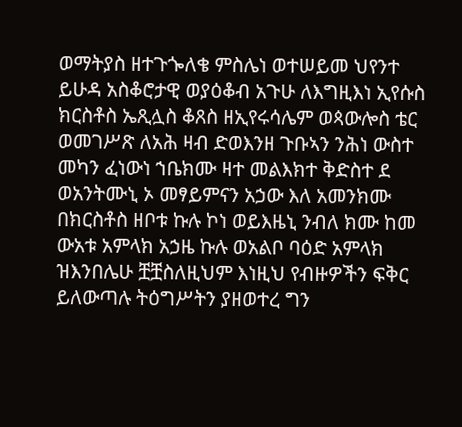ወማትያስ ዘተጉጐለቄ ምስሌነ ወተሠይመ ህየንተ ይሁዳ አስቆሮታዊ ወያዕቆብ አጉሁ ለእግዚእነ ኢየሱስ ክርስቶስ ኤጺሏስ ቆጸስ ዘኢየሩሳሌም ወጳውሎስ ቴር ወመገሥጽ ለአሕ ዛብ ድወእንዘ ጉቡኣን ንሕነ ውስተ መካን ፈነውነ ኀቤክሙ ዛተ መልእክተ ቅድስተ ደ ወአንትሙኒ ኦ መፃይምናን አኃው እለ አመንክሙ በክርስቶስ ዘቦቱ ኩሉ ኮነ ወይእዜኒ ንብለ ክሙ ከመ ውአቱ አምላክ አኃዜ ኩሉ ወአልቦ ባዕድ አምላክ ዝእንበሌሁ ቿቿስለዚህም እነዚህ የብዙዎችን ፍቅር ይለውጣሉ ትዕግሥትን ያዘወተረ ግን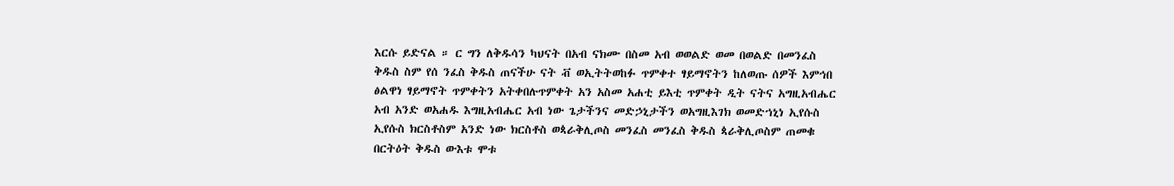እርሱ ይድናል ። ር ግን ለቅዱሳን ካህናት በአብ ናክሙ በስመ አብ ወወልድ ወመ በወልድ በመንፈስ ቅዱስ ስም የሰ ንፈስ ቅዱስ ጠናችሁ ናት ቭ ወኢትትወከፉ ጥምቀተ ፃይማኖትን ከለወጡ ሰዎች እምኅበ ፅልዋነ ፃይማኖት ጥምቀትን አትቀበሉጥምቀት አን አስመ አሐቲ ይእቲ ጥምቀት ዲት ናትና አግዚአብሔር አብ አንድ ወአሐዱ እግዚአብሔር አብ ነው ጌታችንና መድኃኒታችን ወአግዚእገክ ወመድኀኒነ ኢየሱስ ኢየሱስ ክርስቶስም አንድ ነው ክርስቶስ ወጳራቅሊጦስ መንፈስ መንፈስ ቅዱስ ጳራቅሊጦስም ጠመቁ በርትዕት ቅዱስ ውእቱ ሞቱ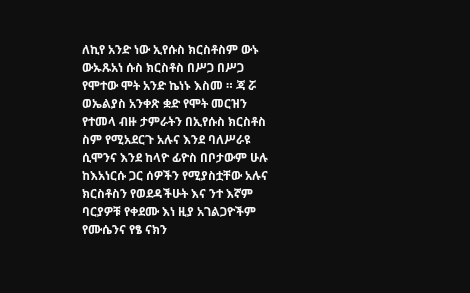ለኪየ አንድ ነው ኢየሱስ ክርስቶስም ውኑ ውኡጹአነ ሱስ ክርስቶስ በሥጋ በሥጋ የሞተው ሞት አንድ ኬነኑ እስመ ። ጃ ሯ ወኤልያስ አንቀጽ ቋድ የሞት መርዝን የተመላ ብዙ ታምራትን በኢየሱስ ክርስቶስ ስም የሚአደርጉ አሉና እንደ ባለሥራዩ ሲሞንና እንደ ከላዮ ፊዮስ በቦታውም ሁሉ ከእአነርሱ ጋር ሰዎችን የሚያስቷቸው አሉና ክርስቶስን የወደዳችሁት እና ንተ እኛም ባርያዎቹ የቀደሙ እነ ዚያ አገልጋዮችም የሙሴንና የፄ ናክን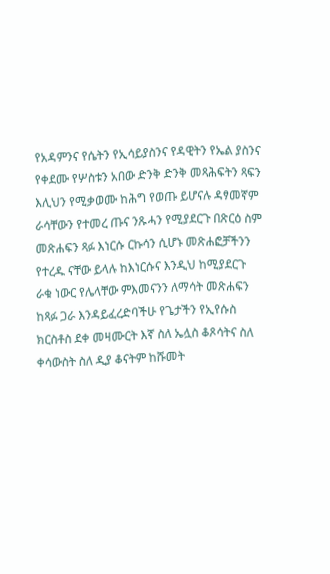የአዳምንና የሴትን የኢሳይያስንና የዳዊትን የኤል ያስንና የቀደሙ የሦስቱን አበው ድንቅ ድንቅ መጻሕፍትን ጻፍን እሊህን የሚቃወሙ ከሕግ የወጡ ይሆናሉ ዳፃመኛም ራሳቸውን የተመረ ጡና ንጹሓን የሚያደርጉ በጽርዕ ስም መጽሐፍን ጻፉ እነርሱ ርኩሳን ሲሆኑ መጽሐፎቻችንን የተረዱ ናቸው ይላሉ ከእነርሱና እንዲህ ከሚያደርጉ ራቁ ነውር የሌላቸው ምእመናንን ለማሳት መጽሐፍን ከጻፉ ጋራ እንዳይፈረድባችሁ የጌታችን የኢየሱስ ክርስቶስ ደቀ መዛሙርት እኛ ስለ ኤሏስ ቆጾሳትና ስለ ቀሳውስት ስለ ዲያ ቆናትም ከሹመት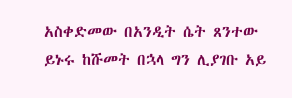አስቀድመው በአንዲት ሴት ጸንተው ይኑሩ ከሹመት በኋላ ግን ሊያገቡ አይ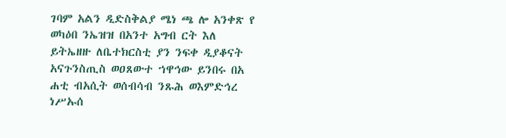ገባም አልን ዲድስቅልያ ሜነ ጫ ሎ አንቀጽ የ ወካዕበ ንኤዝዝ በአንተ አግብ ርት እለ ይትኤዘዙ ለቤተክርስቲ ያን ንፍቀ ዲያቆናት አናጉንስጢስ ወዐጸውተ ኀዋኅው ይንበሩ በአ ሐቲ ብአሲት ወሰብሳብ ንጹሕ ወእምድኅረ ነሥኡሰ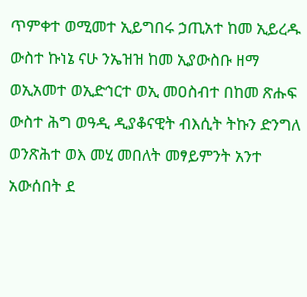ጥምቀተ ወሚመተ ኢይግበሩ ኃጢአተ ከመ ኢይረዱ ውስተ ኩነኔ ናሁ ንኤዝዝ ከመ ኢያውስቡ ዘማ ወኢአመተ ወኢድኅርተ ወኢ መዐስብተ በከመ ጽሑፍ ውስተ ሕግ ወዓዲ ዲያቆናዊት ብእሲት ትኩን ድንግለ ወንጽሕተ ወእ መሂ መበለት መፃይምንት አንተ አውሰበት ደ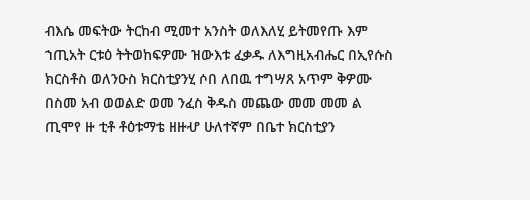ብእሴ መፍትው ትርከብ ሚመተ አንስት ወለእለሂ ይትመየጡ እም ኀጢአት ርቱዕ ትትወከፍዎሙ ዝውእቱ ፈቃዱ ለእግዚአብሔር በኢየሱስ ክርስቶስ ወለንዑስ ክርስቲያንሂ ሶበ ለበዉ ተግሣጸ አጥም ቅዎሙ በስመ አብ ወወልድ ወመ ንፈስ ቅዱስ መጨው መመ መመ ል ጢሞየ ዙ ቲቶ ቶዕቱማቴ ዘዙሇ ሁለተኛም በቤተ ክርስቲያን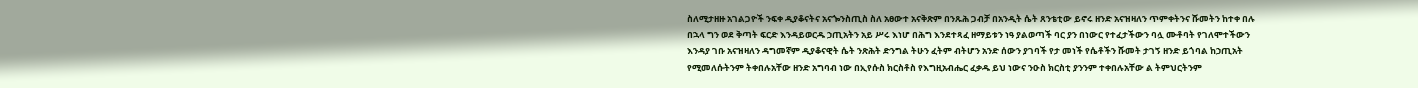ስለሚታዘዙ አገልጋዮች ንፍቀ ዲያቆናትና አናጐንስጢስ ስለ አፀውተ አናቅጽም በንጹሕ ጋብቻ በአንዲት ሴት ጸንቴቲው ይኖሩ ዘንድ አናዝዛለን ጥምቀትንና ሹመትን ከተቀ በሉ በኋላ ግን ወደ ቅጣት ፍርድ እንዳይወርዱ ኃጢአትን አይ ሥሩ እነሆ በሕግ እንደተጻፈ ዘማይቱን ነዓ ያልወጣች ባር ያን በነውር የተፈታችውን ባሏ ሙቶባት የገለሞተችውን እንዳያ ገቡ አናዝዛለን ዳግመኛም ዲያቆናዊት ሴት ንጽሕት ድንግል ትሁን ፈትም ብትሆን አንድ ሰውን ያገባች የታ መነች የሴቶችን ሹመት ታገኝ ዘንድ ይጎባል ከኃጢአት የሚመለሱትንም ትቀበሉአቸው ዘንድ አግባብ ነው በኢየሱስ ክርስቶስ የእግዚአብሔር ፈቃዱ ይህ ነውና ንዑስ ክርስቲ ያንንም ተቀበሉአቸው ል ትምህርትንም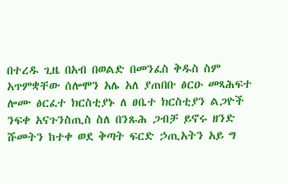በተረዱ ጊዜ በአብ በወልድ በመንፈስ ቅዱስ ስም አጥምቋቸው ሰሎሞን አሌ አለ ያጠበቡ ፅርዑ መጻሕፍተ ሎሙ ፅርፈተ ክርስቲያኑ ለ ፀቤተ ክርስቲያን ልጋዮች ንፍቀ አናጉንስጢስ ስለ በንጹሕ ጋብቻ ይኖሩ ዘንድ ሹመትን ከተቀ ወደ ቅጣት ፍርድ ኃጢአትን አይ ግ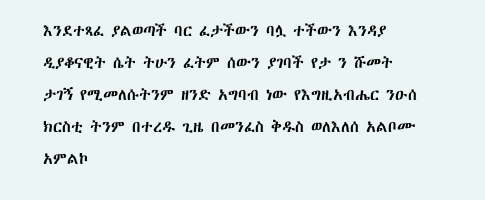እንደተጻፈ ያልወጣች ባር ፈታችውን ባሏ ተችውን እንዳያ ዲያቆናዊት ሴት ትሁን ፈትም ሰውን ያገባች የታ ን ሹመት ታገኝ የሚመለሱትንም ዘንድ አግባብ ነው የእግዚአብሔር ንዑሰ ክርስቲ ትንም በተረዱ ጊዜ በመንፈስ ቅዱስ ወለእለሰ አልቦሙ አምልኮ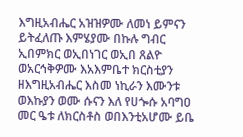እግዚአብሔር አዝዝዎሙ ለመነ ይምናን ይትፈለጡ እምሄያሙ በኩሉ ግብር ኢበምክር ወኢበነገር ወኢበ ጸልዮ ወአርኅቅዎሙ እአእምቤተ ክርስቲያን ዘእግዚአብሔር እስመ ነኪራን እሙንቱ ወእኩያን ወሙ ሱናን እለ የሀጐሱ አባግዐ መር ዔቱ ለክርስቶስ ወበእንቲአሆሙ ይቤ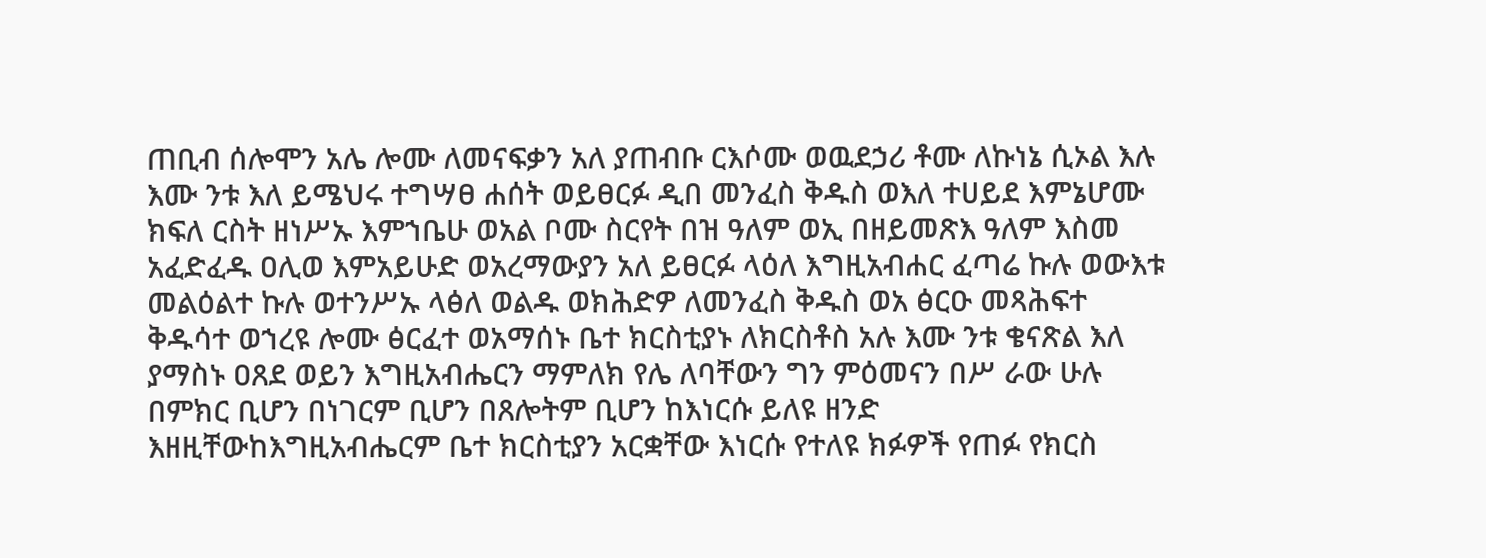ጠቢብ ሰሎሞን አሌ ሎሙ ለመናፍቃን አለ ያጠብቡ ርእሶሙ ወዉደኃሪ ቶሙ ለኩነኔ ሲኦል እሉ እሙ ንቱ እለ ይሜህሩ ተግሣፀ ሐሰት ወይፀርፉ ዲበ መንፈስ ቅዱስ ወእለ ተሀይደ እምኔሆሙ ክፍለ ርስት ዘነሥኡ እምኀቤሁ ወአል ቦሙ ስርየት በዝ ዓለም ወኢ በዘይመጽእ ዓለም እስመ አፈድፈዱ ዐሊወ እምአይሁድ ወአረማውያን አለ ይፀርፉ ላዕለ እግዚአብሐር ፈጣሬ ኩሉ ወውእቱ መልዕልተ ኩሉ ወተንሥኡ ላፅለ ወልዱ ወክሕድዎ ለመንፈስ ቅዱስ ወአ ፅርዑ መጻሕፍተ ቅዱሳተ ወኀረዩ ሎሙ ፅርፈተ ወአማሰኑ ቤተ ክርስቲያኑ ለክርስቶስ አሉ እሙ ንቱ ቄናጽል እለ ያማስኑ ዐጸደ ወይን እግዚአብሔርን ማምለክ የሌ ለባቸውን ግን ምዕመናን በሥ ራው ሁሉ በምክር ቢሆን በነገርም ቢሆን በጸሎትም ቢሆን ከእነርሱ ይለዩ ዘንድ እዘዚቸውከእግዚአብሔርም ቤተ ክርስቲያን አርቋቸው እነርሱ የተለዩ ክፉዎች የጠፉ የክርስ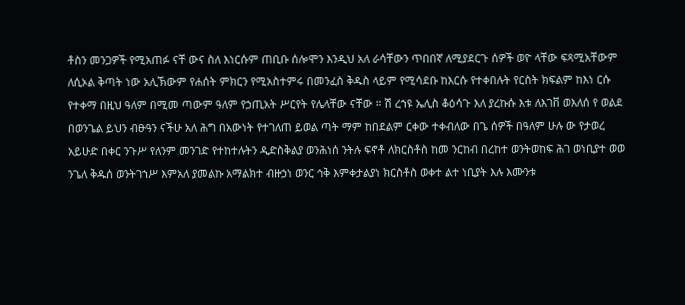ቶስን መንጋዎች የሚአጠፉ ናቸ ውና ስለ እነርሱም ጠቢቡ ሰሎሞን እንዲህ አለ ራሳቸውን ጥበበኛ ለሚያደርጉ ሰዎች ወዮ ላቸው ፍጻሚአቸውም ለሲኦል ቅጣት ነው አሊኽውም የሐሰት ምክርን የሚአስተምሩ በመንፈስ ቅዱስ ላይም የሚሳደቡ ከእርሱ የተቀበሉት የርስት ክፍልም ከእነ ርሱ የተቀማ በዚህ ዓለም በሚመ ጣውም ዓለም የኃጢአት ሥርየት የሌላቸው ናቸው ። ሽ ረኀዩ ኤሊስ ቆዕሳጉ እለ ያረኩሱ እቱ ለእገቨ ወእለሰ የ ወልደ በወንጌል ይህን ብፁዓን ናችሁ አለ ሕግ በአውነት የተገለጠ ይወል ጣት ማም ከበደልም ርቀው ተቀብለው በጌ ሰዎች በዓለም ሁሉ ው የታወረ አይሁድ በቀር ንጉሥ የለንም መንገድ የተከተሉትን ዲድስቅልያ ወንሕነሰ ንትሉ ፍኖቶ ለክርስቶስ ከመ ንርከብ በረከተ ወንትወከፍ ሕገ ወነቢያተ ወወ ንጌለ ቅዱሰ ወንትገኀሥ እምአለ ያመልኩ አማልክተ ብዙኃነ ወንር ኅቅ እምቀታልያነ ክርስቶስ ወቀተ ልተ ነቢያት እሉ እሙንቱ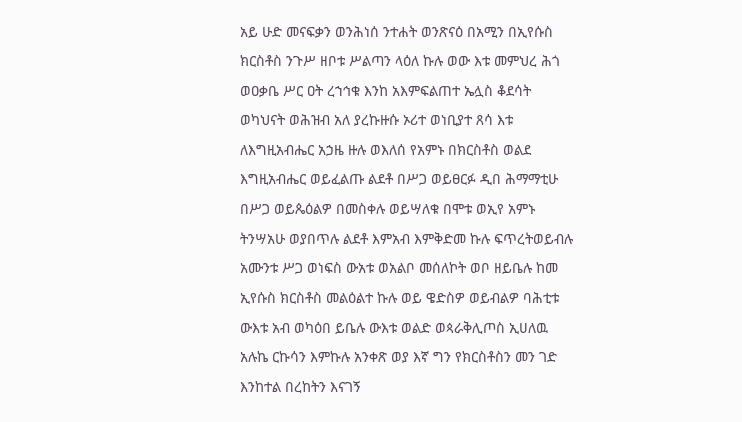አይ ሁድ መናፍቃን ወንሕነሰ ንተሐት ወንጽናዕ በአሚን በኢየሱስ ክርስቶስ ንጉሥ ዘቦቱ ሥልጣን ላዕለ ኩሉ ወው እቱ መምህረ ሕጎ ወዐቃቤ ሥር ዐት ረኀኅቁ እንከ አእምፍልጠተ ኤሏስ ቆደሳት ወካህናት ወሕዝብ አለ ያረኩዙሱ ኦሪተ ወነቢያተ ጸሳ እቱ ለእግዚአብሔር አኃዜ ዙሉ ወእለሰ የአምኑ በክርስቶስ ወልደ እግዚአብሔር ወይፈልጡ ልደቶ በሥጋ ወይፀርፉ ዲበ ሕማማቲሁ በሥጋ ወይጴዕልዎ በመስቀሉ ወይሣለቁ በሞቱ ወኢየ አምኑ ትንሣአሁ ወያበጥሉ ልደቶ እምአብ እምቅድመ ኩሉ ፍጥረትወይብሉ አሙንቱ ሥጋ ወነፍስ ውአቱ ወአልቦ መሰለኮት ወቦ ዘይቤሉ ከመ ኢየሱስ ክርስቶስ መልዕልተ ኩሉ ወይ ዌድስዎ ወይብልዎ ባሕቲቱ ውእቱ አብ ወካዕበ ይቤሉ ውእቱ ወልድ ወጳራቅሊጦስ ኢሀለዉ አሉኬ ርኩሳን እምኩሉ አንቀጽ ወያ እኛ ግን የክርስቶስን መን ገድ እንከተል በረከትን እናገኝ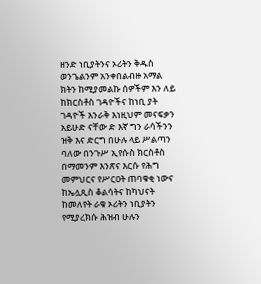ዘንድ ነቢያትንና ኦሪትን ቅዱስ ወንጌልንም አንቀበልብዙ አማል ክትን ከሚያመልኩ ሰዎችም እን ለይ ከክርስቶስ ገዳዮችና ከነቢ ያት ገዳዮች እንራቅ እነዚህም መናፍቃን አይሁድ ናቸው ድ እኛ ግን ራሳችንን ዝቅ እና ድርግ በሁሉ ላይ ሥልጣን ባለው በንጉሥ ኢየሱስ ክርስቶስ በማመንም እንጽና እርሱ የሕግ መምህርና የሥርዐት ጠባቁቂ ነውና ከኤሏጺስ ቆልሳትና ከካህናት ከመለየት ራቁ ኦሪትን ነቢያትን የሚያረክሱ ሕዝብ ሁሉን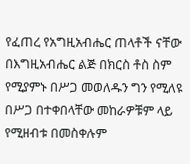የፈጠረ የአግዚአብሔር ጠላቶች ናቸው በእግዚአብሔር ልጅ በክርስ ቶስ ስም የሚያምኑ በሥጋ መወለዱን ግን የሚለዩ በሥጋ በተቀበላቸው መከራዎቹም ላይ የሚዘብቱ በመስቀሉም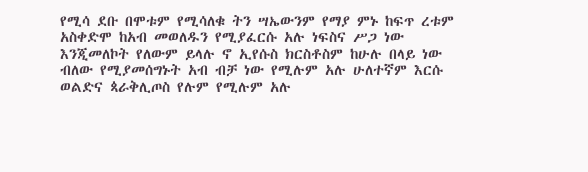የሚሳ ደቡ በሞቱም የሚሳለቁ ትን ሣኤውንም የማያ ምኑ ከፍጥ ረቱም አስቀድሞ ከአብ መወለዱን የሚያፈርሱ አሉ ነፍስና ሥጋ ነው እንጂመለኮት የለውም ይላሉ ኖ ኢየሱስ ክርስቶስም ከሁሉ በላይ ነው ብለው የሚያመሰግኑት አብ ብቻ ነው የሚሉም አሉ ሁለተኛም እርሱ ወልድና ጳራቅሊጦስ የሉም የሚሉም አሉ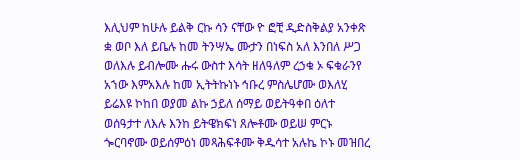እሊህም ከሁሉ ይልቅ ርኩ ሳን ናቸው ዮ ፎቺ ዲድስቅልያ አንቀጽ ቋ ወቦ እለ ይቤሉ ከመ ትንሣኤ ሙታን በነፍስ አለ እንበለ ሥጋ ወለእሉ ይብሎሙ ሑሩ ውስተ እሳት ዘለዓለም ረኃቁ ኦ ፍቁራንየ አኀው እምአእሉ ከመ ኢትትኩነኑ ኅቡረ ምስሌሆሙ ወእለሂ ይሬእዩ ኮከበ ወያመ ልኩ ኃይለ ሰማይ ወይትዓቀበ ዕለተ ወሰዓታተ ለእሉ እንከ ይትዌክፍነ ጸሎቶሙ ወይሠ ምርኑ ጐርባኖሙ ወይሰምዕነ መጻሕፍቶሙ ቅዱሳተ አሉኬ ኮኑ መዝበረ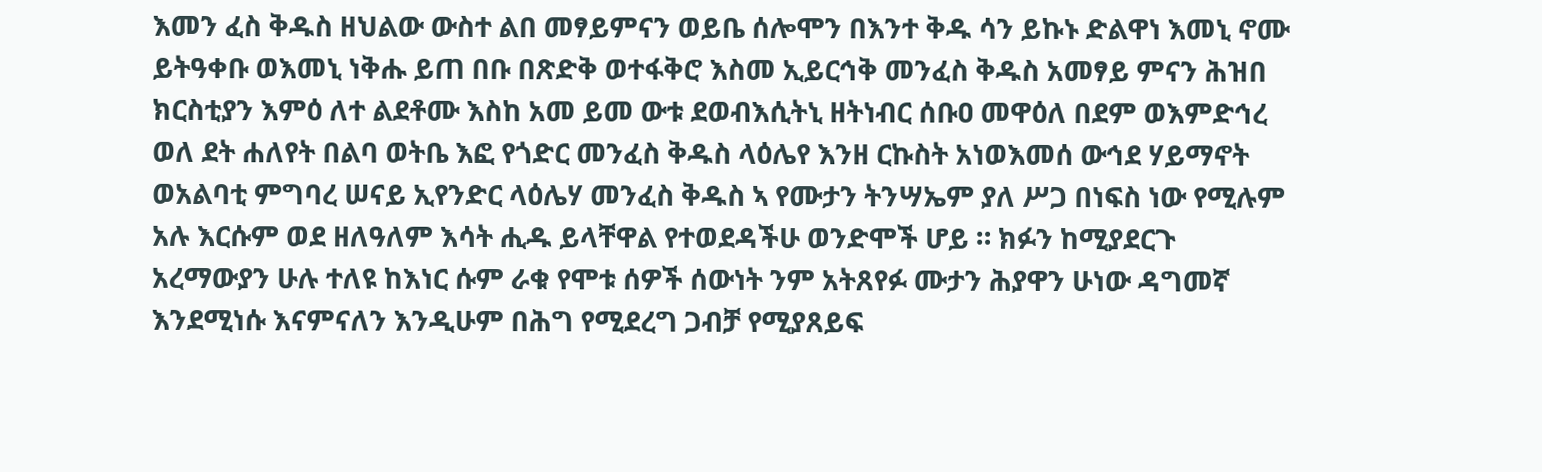እመን ፈስ ቅዱስ ዘህልው ውስተ ልበ መፃይምናን ወይቤ ሰሎሞን በእንተ ቅዱ ሳን ይኩኑ ድልዋነ እመኒ ኖሙ ይትዓቀቡ ወእመኒ ነቅሑ ይጠ በቡ በጽድቅ ወተፋቅሮ እስመ ኢይርኅቅ መንፈስ ቅዱስ አመፃይ ምናን ሕዝበ ክርስቲያን እምዕ ለተ ልደቶሙ እስከ አመ ይመ ውቱ ደወብእሲትኒ ዘትነብር ሰቡዐ መዋዕለ በደም ወእምድኅረ ወለ ደት ሐለየት በልባ ወትቤ እፎ የጎድር መንፈስ ቅዱስ ላዕሌየ እንዘ ርኩስት አነወእመሰ ውኅደ ሃይማኖት ወአልባቲ ምግባረ ሠናይ ኢየንድር ላዕሌሃ መንፈስ ቅዱስ ኣ የሙታን ትንሣኤም ያለ ሥጋ በነፍስ ነው የሚሉም አሉ እርሱም ወደ ዘለዓለም እሳት ሒዱ ይላቸዋል የተወደዳችሁ ወንድሞች ሆይ ። ክፉን ከሚያደርጉ አረማውያን ሁሉ ተለዩ ከእነር ሱም ራቁ የሞቱ ሰዎች ሰውነት ንም አትጸየፉ ሙታን ሕያዋን ሁነው ዳግመኛ እንደሚነሱ እናምናለን እንዲሁም በሕግ የሚደረግ ጋብቻ የሚያጸይፍ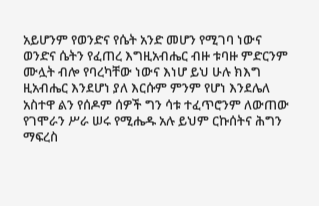አይሆንም የወንድና የሴት አንድ መሆን የሚገባ ነውና ወንድና ሴትን የፈጠረ እግዚአብሔር ብዙ ቱባዙ ምድርንም ሙሏት ብሎ የባረካቸው ነውና እነሆ ይህ ሁሉ ክእግ ዚአብሔር እንደሆነ ያለ እርሱም ምንም የሆነ እንደሌለ አስተዋ ልን የሰዶም ሰዎች ግን ሳቱ ተፈጥሮንም ለውጠው የገሞራን ሥራ ሠሩ የሚሔዱ አሉ ይህም ርኩሰትና ሕግን ማፍረስ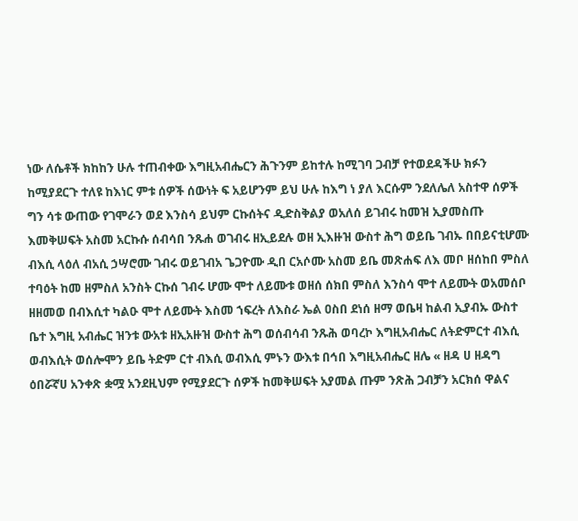ነው ለሴቶች ክከከን ሁሉ ተጠብቀው እግዚአብሔርን ሕጉንም ይከተሉ ከሚገባ ጋብቻ የተወደዳችሁ ክፉን ከሚያደርጉ ተለዩ ከእነር ምቱ ሰዎች ሰውነት ፍ አይሆንም ይህ ሁሉ ከእግ ነ ያለ እርሱም ንደለሌለ አስተዋ ሰዎች ግን ሳቱ ውጠው የገሞራን ወደ እንስሳ ይህም ርኩሰትና ዲድስቅልያ ወአለሰ ይገብሩ ከመዝ ኢያመስጡ እመቅሠፍት አስመ አርኩሱ ሰብሳበ ንጹሐ ወገብሩ ዘኢይደሉ ወዘ ኢእዙዝ ውስተ ሕግ ወይቤ ገብኡ በበይናቲሆሙ ብእሲ ላዕለ ብአሲ ኃሣሮሙ ገብሩ ወይገብአ ጌጋዮሙ ዲበ ርአሶሙ አስመ ይቤ መጽሐፍ ለእ መቦ ዘሰከበ ምስለ ተባዕት ከመ ዘምስለ አንስት ርኩሰ ገብሩ ሆሙ ሞተ ለይሙቱ ወዘሰ ሰክበ ምስለ እንስሳ ሞተ ለይሙት ወአመሰቦ ዘዘመወ በብእሲተ ካልዑ ሞተ ለይሙት እስመ ኀፍረት ለእስራ ኤል ዐስበ ደነሰ ዘማ ወቤዛ ከልብ ኢያብኡ ውስተ ቤተ እግዚ አብሔር ዝንቱ ውአቱ ዘኢአዙዝ ውስተ ሕግ ወሰብሳብ ንጹሕ ወባረኮ እግዚአብሔር ለትድምርተ ብእሲ ወብእሲት ወሰሎሞን ይቤ ትድም ርተ ብእሲ ወብእሲ ምኑን ውእቱ በኅበ እግዚአብሔር ዘሌ « ዘዳ ሀ ዘዳግ ዕበሯኛሀ አንቀጽ ቋሟ አንደዚህም የሚያደርጉ ሰዎች ከመቅሠፍት አያመል ጡም ንጽሕ ጋብቻን አርክሰ ዋልና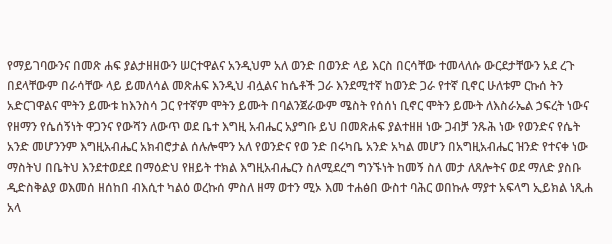የማይገባውንና በመጽ ሐፍ ያልታዘዘውን ሠርተዋልና አንዲህም አለ ወንድ በወንድ ላይ እርስ በርሳቸው ተመላለሱ ውርደታቸውን አደ ረጉ በደላቸውም በራሳቸው ላይ ይመለሳል መጽሐፍ እንዲህ ብሏልና ከሴቶች ጋራ እንደሚተኛ ከወንድ ጋራ የተኛ ቢኖር ሁለቱም ርኩሰ ትን አድርገዋልና ሞትን ይሙቱ ከእንስሳ ጋር የተኛም ሞትን ይሙት በባልንጀራውም ሜስት የሰሰነ ቢኖር ሞትን ይሙት ለእስራኤል ኃፍረት ነውና የዘማን የሴሰኝነት ዋጋንና የውሻን ለውጥ ወደ ቤተ እግዚ አብሔር አያግቡ ይህ በመጽሐፍ ያልተዘዘ ነው ጋብቻ ንጹሕ ነው የወንድና የሴት አንድ መሆንንም እግዚአብሔር አክብሮታል ሰሉሎሞን አለ የወንድና የወ ንድ በሩካቤ አንድ አካል መሆን በአግዚአብሔር ዝንድ የተናቀ ነው ማስትህ በቤትህ እንደተወደደ በማዕድህ የዘይት ተክል እግዚአብሔርን ስለሚደረግ ግንኙነት ከመኝ ስለ መታ ለጸሎትና ወደ ማለድ ያስቡ ዲድስቅልያ ወእመሰ ዘሰከበ ብእሲተ ካልዕ ወረኩሰ ምስለ ዘማ ወተን ሚኦ እመ ተሐፅበ ውስተ ባሕር ወበኩሉ ማያተ አፍላግ ኢይክል ነጺሐ አላ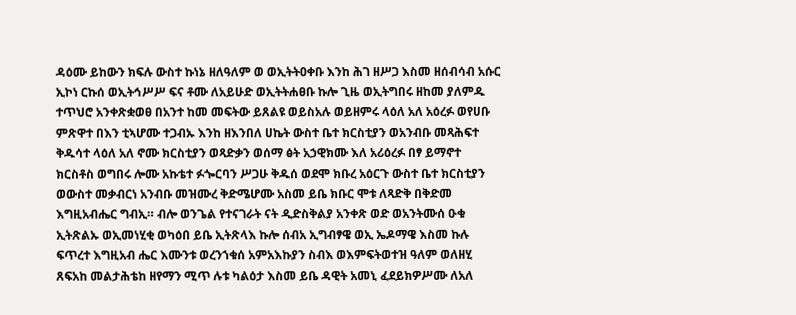ዳዕሙ ይከውን ክፍሉ ውስተ ኩነኔ ዘለዓለም ወ ወኢትትዐቀቡ እንከ ሕገ ዘሥጋ እስመ ዘሰብሳብ አሱር ኢኮነ ርኩሰ ወኢትኅሥሥ ፍና ቶሙ ለአይሁድ ወኢትትሐፀቡ ኩሎ ጊዜ ወኢትግበሩ ዘከመ ያለምዱ ተጥህሮ አንቀጽቋወፀ በአንተ ከመ መፍትው ይጸልዩ ወይስአሉ ወይዘምሩ ላዕለ አለ አዕረፉ ወየሀቡ ምጽዋተ በእን ቲኣሆሙ ተጋብኡ እንከ ዘእንበለ ሀኬት ውስተ ቤተ ክርስቲያን ወአንብቡ መጻሕፍተ ቅዱሳተ ላዕለ አለ ኖሙ ክርስቲያን ወጻድቃን ወሰማ ፅት አኃዊክሙ እለ አሪዕረፉ በፃ ይማኖተ ክርስቶስ ወግበሩ ሎሙ አኩቴተ ፉጐርባን ሥጋሁ ቅዱሰ ወደሞ ክቡረ አዕርጉ ውስተ ቤተ ክርስቲያን ወውስተ መቃብርነ አንብቡ መዝሙረ ቅድሜሆሙ አስመ ይቤ ክቡር ሞቱ ለጻድቅ በቅድመ እግዚአብሔር ግብኢ። ብሎ ወንጌል የተናገራት ናት ዲድስቅልያ አንቀጽ ወድ ወአንትሙሰ ዑቁ ኢትጽልኡ ወኢመነሂቂ ወካዕበ ይቤ ኢትጽላእ ኩሎ ሰብአ ኢግብፃዌ ወኢ ኤዶማዌ እስመ ኩሉ ፍጥረተ እግዚአብ ሔር እሙንቱ ወረንኀቁሰ አምአእኩያን ስብእ ወእምፍትወተዝ ዓለም ወለዘሂ ጸፍአከ መልታሕቴከ ዘየማን ሚጥ ሉቱ ካልዕታ እስመ ይቤ ዳዊት አመኒ ፈደይክዎሥሙ ለአለ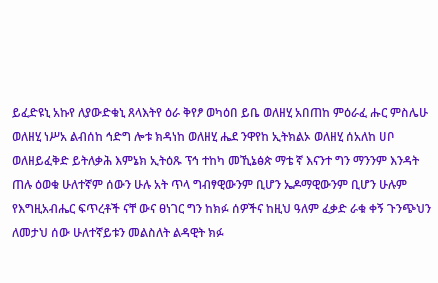ይፈድዩኒ አኩየ ለያውድቁኒ ጸላእትየ ዕራ ቅየፆ ወካዕበ ይቤ ወለዘሂ አበጠከ ምዕራፈ ሑር ምስሌሁ ወለዘሂ ነሥአ ልብሰከ ኅድግ ሎቱ ክዳነከ ወለዘሂ ሔደ ንዋየከ ኢትክልኦ ወለዘሂ ሰአለከ ሀቦ ወለዘይፈቅድ ይትለቃሕ እምኔክ ኢትዕጹ ፕኅ ተከካ መኺኔፅጵ ማቴ ኛ እናንተ ግን ማንንም እንዳት ጠሉ ዕወቁ ሁለተኛም ሰውን ሁሉ አት ጥላ ግብፃዊውንም ቢሆን ኤዶማዊውንም ቢሆን ሁሉም የእግዚአብሔር ፍጥረቶች ናቸ ውና ፀነገር ግን ከክፉ ሰዎችና ከዚህ ዓለም ፈቃድ ራቁ ቀኝ ጉንጭህን ለመታህ ሰው ሁለተኛይቱን መልስለት ልዳዊት ክፉ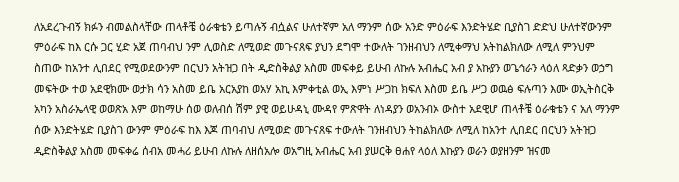ለአደረጉብኝ ክፉን ብመልስላቸው ጠላቶቼ ዕራቁቴን ይጣሉኝ ብሷልና ሁለተኛም አለ ማንም ሰው አንድ ምዕራፍ እንድትሄድ ቢያስገ ድድህ ሁለተኛውንም ምዕራፍ ከእ ርሱ ጋር ሂድ አጀ ጠባብህ ንም ሊወስድ ለሚወድ መጉናጸፍ ያህን ደግሞ ተውለት ገንዘብህን ለሚቀማህ አትከልክለው ለሚለ ምንህም ስጠው ከአንተ ሊበደር የሚወደውንም በርህን አትዝጋ በት ዲድስቅልያ አስመ መፍቀይ ይሁብ ለኩሉ አብሔር አብ ያ አኩያን ወጌኅራን ላዕለ ጻድቃን ወኃግ መፍትው ተወ አደዊክሙ ወታክ ሳን አስመ ይቤ አርአያከ ወአሃ አኪ እምቀቲል ወኢ እምነ ሥጋከ ክፍለ እስመ ይቤ ሥጋ ወዉፅ ፍሉጣን እሙ ወኢትስርቅ አካን አስራኤላዊ ወወጽአ እም ወከማሁ ሰወ ወለብሰ ሽም ያዊ ወይሁዳኒ ሙዳየ ምጽዋት ለነዳያን ወአንብኦ ውስተ አደዊሆ ጠላቶቼ ዕራቁቴን ና አለ ማንም ሰው እንድትሄድ ቢያስገ ውንም ምዕራፍ ከእ እጆ ጠባብህ ለሚወድ መጉናጸፍ ተውለት ገንዘብህን ትከልክለው ለሚለ ከአንተ ሊበደር በርህን አትዝጋ ዲድስቅልያ አስመ መፍቀሬ ሰብአ መሓሪ ይሁብ ለኩሉ ለዘሰአሎ ወአግዚ አብሔር አብ ያሠርቅ ፀሐየ ላዕለ እኩያን ወራን ወያዘንም ዝናመ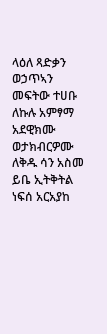ላዕለ ጻድቃን ወኃጥኣን መፍትው ተሀቡ ለኩሉ አምፃማ አደዊክሙ ወታክብርዎሙ ለቅዱ ሳን አስመ ይቤ ኢትቅትል ነፍሰ አርአያከ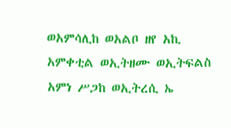ወአምሳሊከ ወአልቦ ዘየ አኪ አምቀቲል ወኢትዘሙ ወኢትፍልስ አምነ ሥጋከ ወኢትረሲ ኤ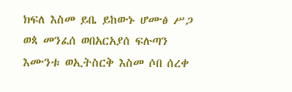ክፍለ እስመ ይቤ ይከውኑ ሆሙፅ ሥጋ ወጳ መንፈሰ ወበአርአያሰ ፍሉጣን እሙንቱ ወኢትስርቅ እስመ ሶበ ሰረቀ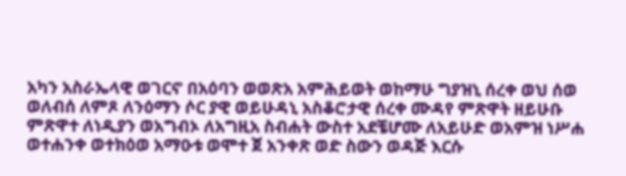አካን አስራኤላዊ ወገርኖ በአዕባን ወወጽአ አምሕይወት ወከማሁ ግያዝኒ ሰረቀ ወህ ሰወ ወለብሰ ለምጾ ለንዕማን ሶር ያዊ ወይሁዳኒ አስቆሮታዊ ሰረቀ ሙዳየ ምጽዋት ዘይሁቡ ምጽዋተ ለነዲያን ወአግብኦ ለአግዚአ ስብሐት ውስተ አደቼሆሙ ለአይሁድ ወአምዝ ነሥሐ ወተሐንቀ ወተክዕወ አማዑቱ ወሞተ ጀ አንቀጽ ወድ ስውን ወዳጅ እርሱ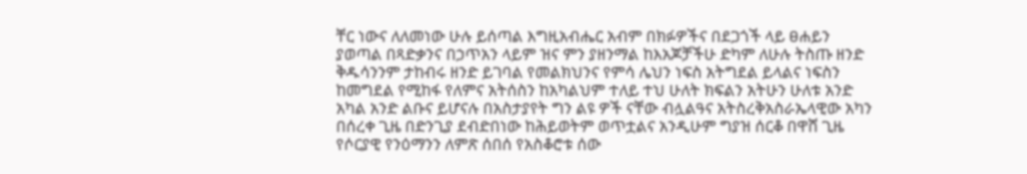ቸር ነውና ለለመነው ሁሉ ይሰጣል እግዚአብሔር አብም በክፉዎችና በደጋጎች ላይ ፀሐይን ያወጣል በጻድቃንና በኃጥአን ላይም ዝና ምን ያዘንማል ከእአጆቻችሁ ድካም ለሁሉ ትስጡ ዘንድ ቅዱሳንንም ታከብሩ ዘንድ ይገባል የመልክህንና የምሳ ሌህን ነፍስ አትግደል ይላልና ነፍስን ከመግደል የሚከፋ የለምና አትሰስን ከአካልህም ተለይ ተህ ሁለት ክፍልን አትሁን ሁለቱ አንድ አካል አንድ ልቡና ይሆናሉ በአስታያየት ግን ልዩ ዎች ናቸው ብሏልዓና አትስረቅአስራኤላዊው አካን በሰረቀ ጊዜ በድንጊያ ደብድበነው ከሕይወትም ወጥቷልና አንዲሁም ግያዝ ሰርቆ በዋሸ ጊዜ የሶርያዊ የንዕማንን ለምጽ ሰበሰ የአስቆሮቱ ሰው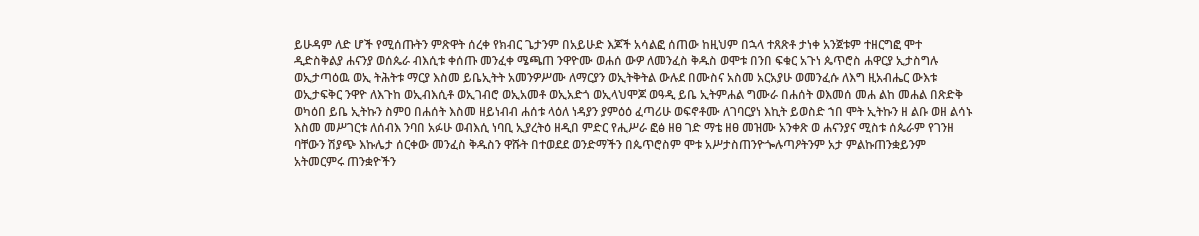ይሁዳም ለድ ሆች የሚሰጡትን ምጽዋት ሰረቀ የክብር ጌታንም በአይሁድ እጆች አሳልፎ ሰጠው ከዚህም በኋላ ተጸጽቶ ታነቀ አንጀቱም ተዘርግፎ ሞተ ዲድስቅልያ ሐናንያ ወሰጴራ ብእሲቱ ቀሰጡ መንፈቀ ሜጫጠ ንዋዮሙ ወሐሰ ውዎ ለመንፈስ ቅዱስ ወሞቱ በንበ ፍቁር አጉነ ጴጥሮስ ሐዋርያ ኢታስግሉ ወኢታጣዕዉ ወኢ ትሕትቱ ማርያ እስመ ይቤኢትት አመንዎሥሙ ለማርያን ወኢትቅትል ውሉደ በሙስና አስመ አርአያሁ ወመንፈሱ ለእግ ዚአብሔር ውእቱ ወኢታፍቅር ንዋዮ ለእጉከ ወኢብእሲቶ ወኢገብሮ ወኢአመቶ ወኢአድጎ ወኢላህሞጆ ወዓዲ ይቤ ኢትምሐል ግሙራ በሐሰት ወእመሰ መሐ ልከ መሐል በጽድቅ ወካዕበ ይቤ ኢትኩን ስምዐ በሐሰት እስመ ዘይነብብ ሐሰቱ ላዕለ ነዳያን ያምዕዕ ፈጣሪሁ ወፍኖቶሙ ለገባርያነ እኪት ይወስድ ኀበ ሞት ኢትኩን ዘ ልቡ ወዘ ልሳኑ እስመ መሥገርቱ ለሰብእ ንባበ አፉሁ ወብእሲ ነባቢ ኢያረትዕ ዘዲበ ምድር የሒሥራ ፎፅ ዘፀ ገድ ማቴ ዘፀ መዝሙ አንቀጽ ወ ሐናንያና ሚስቱ ሰጴራም የገንዘ ባቸውን ሽያጭ እኩሌታ ሰርቀው መንፈስ ቅዱስን ዋሹት በተወደደ ወንድማችን በጴጥሮስም ሞቱ አሥታስጠንዮጐሉጣዖትንም አታ ምልኩጠንቋይንም አትመርምሩ ጠንቋዮችን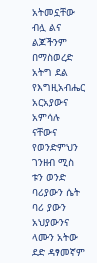አትመኗቸው ብሏ ልና ልጆችንም በማስወረድ አትግ ደል የእግዚአብሔር አርአያውና አምሳሉ ናቸውና የወንድምህን ገንዘብ ሚስ ቱን ወንድ ባሪያውን ሴት ባሪ ያውን አህያውንና ላሙን አትው ደድ ዳፃመኛም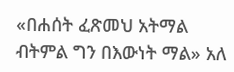«በሐሰት ፈጽመህ አትማል ብትምል ግን በእውነት ማል» አለ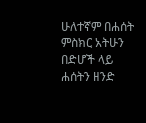ሁለተኛም በሐሰት ምስክር አትሁን በድሆች ላይ ሐሰትን ዘንድ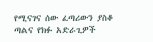የሚናገና ሰው ፈጣሪውን ያስቆ ጣልና የክፉ አድራጊዎች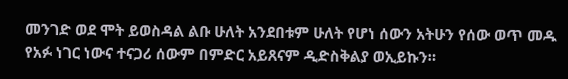መንገድ ወደ ሞት ይወስዳል ልቡ ሁለት አንደበቱም ሁለት የሆነ ሰውን አትሁን የሰው ወጥ መዱ የአፉ ነገር ነውና ተናጋሪ ሰውም በምድር አይጸናም ዲድስቅልያ ወኢይኩን።